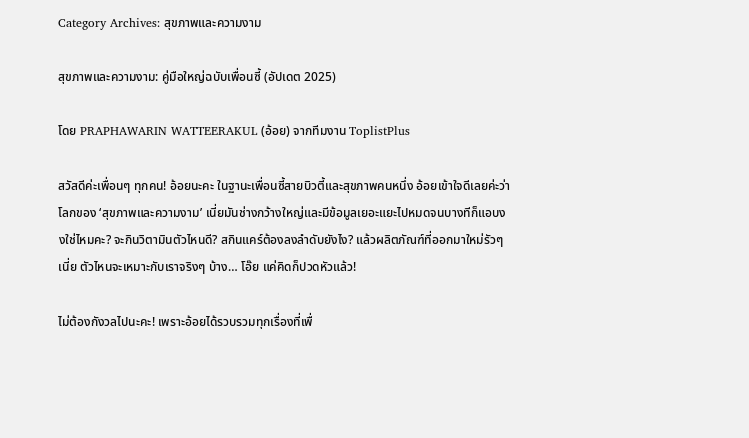Category Archives: สุขภาพและความงาม

สุขภาพและความงาม: คู่มือใหญ่ฉบับเพื่อนซี้ (อัปเดต 2025)

โดย PRAPHAWARIN WATTEERAKUL (อ้อย) จากทีมงาน ToplistPlus

สวัสดีค่ะเพื่อนๆ ทุกคน! อ้อยนะคะ ในฐานะเพื่อนซี้สายบิวตี้และสุขภาพคนหนึ่ง อ้อยเข้าใจดีเลยค่ะว่าโลกของ ‘สุขภาพและความงาม’ เนี่ยมันช่างกว้างใหญ่และมีข้อมูลเยอะแยะไปหมดจนบางทีก็แอบงงใช่ไหมคะ? จะกินวิตามินตัวไหนดี? สกินแคร์ต้องลงลำดับยังไง? แล้วผลิตภัณฑ์ที่ออกมาใหม่รัวๆ เนี่ย ตัวไหนจะเหมาะกับเราจริงๆ บ้าง… โอ๊ย แค่คิดก็ปวดหัวแล้ว!

ไม่ต้องกังวลไปนะคะ! เพราะอ้อยได้รวบรวมทุกเรื่องที่เพื่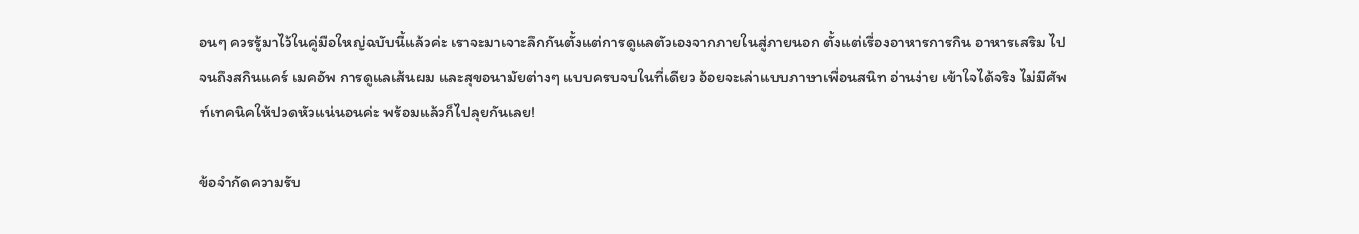อนๆ ควรรู้มาไว้ในคู่มือใหญ่ฉบับนี้แล้วค่ะ เราจะมาเจาะลึกกันตั้งแต่การดูแลตัวเองจากภายในสู่ภายนอก ตั้งแต่เรื่องอาหารการกิน อาหารเสริม ไปจนถึงสกินแคร์ เมคอัพ การดูแลเส้นผม และสุขอนามัยต่างๆ แบบครบจบในที่เดียว อ้อยจะเล่าแบบภาษาเพื่อนสนิท อ่านง่าย เข้าใจได้จริง ไม่มีศัพท์เทคนิคให้ปวดหัวแน่นอนค่ะ พร้อมแล้วก็ไปลุยกันเลย!

ข้อจำกัดความรับ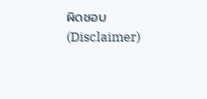ผิดชอบ (Disclaimer)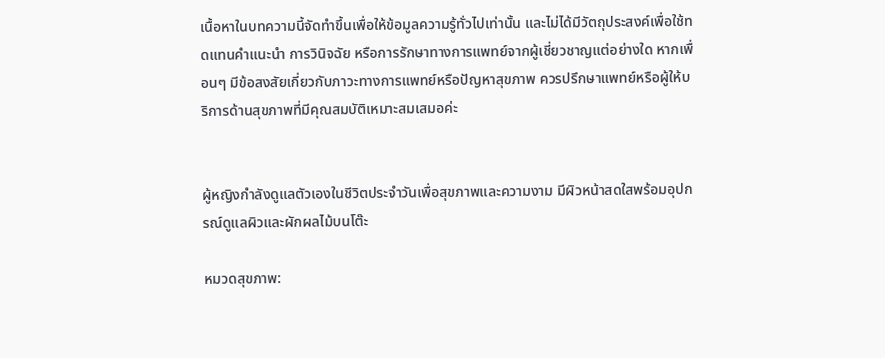เนื้อหาในบทความนี้จัดทำขึ้นเพื่อให้ข้อมูลความรู้ทั่วไปเท่านั้น และไม่ได้มีวัตถุประสงค์เพื่อใช้ทดแทนคำแนะนำ การวินิจฉัย หรือการรักษาทางการแพทย์จากผู้เชี่ยวชาญแต่อย่างใด หากเพื่อนๆ มีข้อสงสัยเกี่ยวกับภาวะทางการแพทย์หรือปัญหาสุขภาพ ควรปรึกษาแพทย์หรือผู้ให้บริการด้านสุขภาพที่มีคุณสมบัติเหมาะสมเสมอค่ะ


ผู้หญิงกำลังดูแลตัวเองในชีวิตประจำวันเพื่อสุขภาพและความงาม มีผิวหน้าสดใสพร้อมอุปกรณ์ดูแลผิวและผักผลไม้บนโต๊ะ

หมวดสุขภาพ: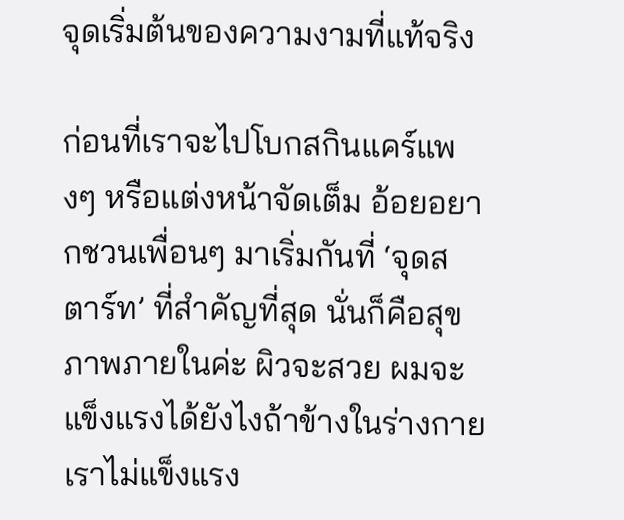จุดเริ่มต้นของความงามที่แท้จริง

ก่อนที่เราจะไปโบกสกินแคร์แพงๆ หรือแต่งหน้าจัดเต็ม อ้อยอยากชวนเพื่อนๆ มาเริ่มกันที่ ‘จุดสตาร์ท’ ที่สำคัญที่สุด นั่นก็คือสุขภาพภายในค่ะ ผิวจะสวย ผมจะแข็งแรงได้ยังไงถ้าข้างในร่างกายเราไม่แข็งแรง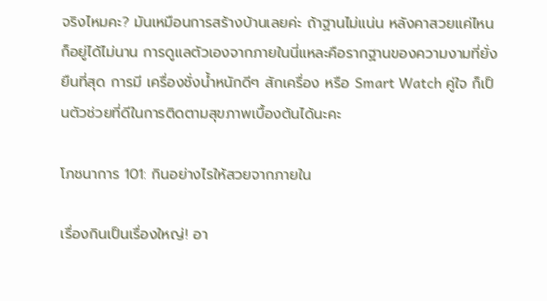จริงไหมคะ? มันเหมือนการสร้างบ้านเลยค่ะ ถ้าฐานไม่แน่น หลังคาสวยแค่ไหนก็อยู่ได้ไม่นาน การดูแลตัวเองจากภายในนี่แหละคือรากฐานของความงามที่ยั่งยืนที่สุด การมี เครื่องชั่งน้ำหนักดีๆ สักเครื่อง หรือ Smart Watch คู่ใจ ก็เป็นตัวช่วยที่ดีในการติดตามสุขภาพเบื้องต้นได้นะคะ

โภชนาการ 101: กินอย่างไรให้สวยจากภายใน

เรื่องกินเป็นเรื่องใหญ่! อา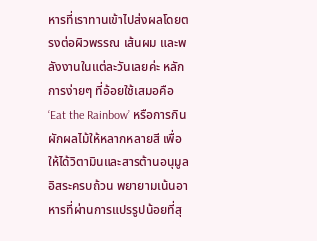หารที่เราทานเข้าไปส่งผลโดยตรงต่อผิวพรรณ เส้นผม และพลังงานในแต่ละวันเลยค่ะ หลักการง่ายๆ ที่อ้อยใช้เสมอคือ ‘Eat the Rainbow’ หรือการกินผักผลไม้ให้หลากหลายสี เพื่อให้ได้วิตามินและสารต้านอนุมูลอิสระครบถ้วน พยายามเน้นอาหารที่ผ่านการแปรรูปน้อยที่สุ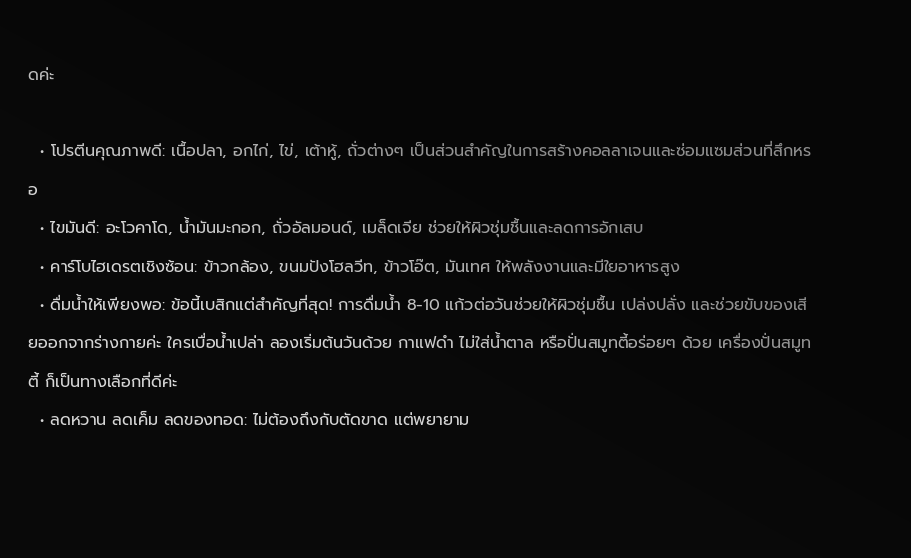ดค่ะ

  • โปรตีนคุณภาพดี: เนื้อปลา, อกไก่, ไข่, เต้าหู้, ถั่วต่างๆ เป็นส่วนสำคัญในการสร้างคอลลาเจนและซ่อมแซมส่วนที่สึกหรอ
  • ไขมันดี: อะโวคาโด, น้ำมันมะกอก, ถั่วอัลมอนด์, เมล็ดเจีย ช่วยให้ผิวชุ่มชื้นและลดการอักเสบ
  • คาร์โบไฮเดรตเชิงซ้อน: ข้าวกล้อง, ขนมปังโฮลวีท, ข้าวโอ๊ต, มันเทศ ให้พลังงานและมีใยอาหารสูง
  • ดื่มน้ำให้เพียงพอ: ข้อนี้เบสิกแต่สำคัญที่สุด! การดื่มน้ำ 8-10 แก้วต่อวันช่วยให้ผิวชุ่มชื้น เปล่งปลั่ง และช่วยขับของเสียออกจากร่างกายค่ะ ใครเบื่อน้ำเปล่า ลองเริ่มต้นวันด้วย กาแฟดํา ไม่ใส่น้ำตาล หรือปั่นสมูทตี้อร่อยๆ ด้วย เครื่องปั่นสมูทตี้ ก็เป็นทางเลือกที่ดีค่ะ
  • ลดหวาน ลดเค็ม ลดของทอด: ไม่ต้องถึงกับตัดขาด แต่พยายาม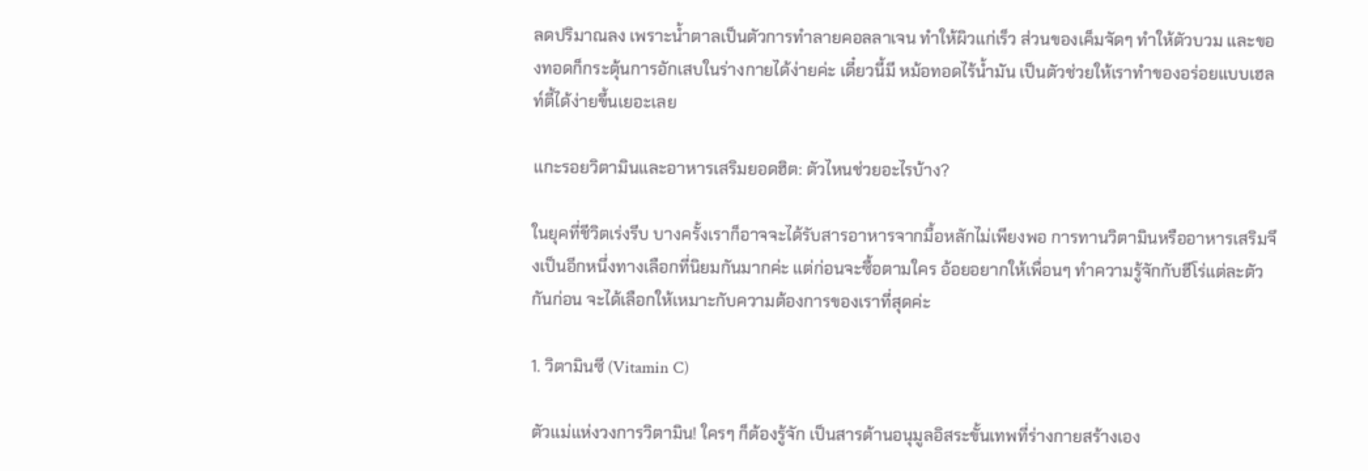ลดปริมาณลง เพราะน้ำตาลเป็นตัวการทำลายคอลลาเจน ทำให้ผิวแก่เร็ว ส่วนของเค็มจัดๆ ทำให้ตัวบวม และของทอดก็กระตุ้นการอักเสบในร่างกายได้ง่ายค่ะ เดี๋ยวนี้มี หม้อทอดไร้น้ำมัน เป็นตัวช่วยให้เราทำของอร่อยแบบเฮลท์ตี้ได้ง่ายขึ้นเยอะเลย

แกะรอยวิตามินและอาหารเสริมยอดฮิต: ตัวไหนช่วยอะไรบ้าง?

ในยุคที่ชีวิตเร่งรีบ บางครั้งเราก็อาจจะได้รับสารอาหารจากมื้อหลักไม่เพียงพอ การทานวิตามินหรืออาหารเสริมจึงเป็นอีกหนึ่งทางเลือกที่นิยมกันมากค่ะ แต่ก่อนจะซื้อตามใคร อ้อยอยากให้เพื่อนๆ ทำความรู้จักกับฮีโร่แต่ละตัวกันก่อน จะได้เลือกให้เหมาะกับความต้องการของเราที่สุดค่ะ

1. วิตามินซี (Vitamin C)

ตัวแม่แห่งวงการวิตามิน! ใครๆ ก็ต้องรู้จัก เป็นสารต้านอนุมูลอิสระขั้นเทพที่ร่างกายสร้างเอง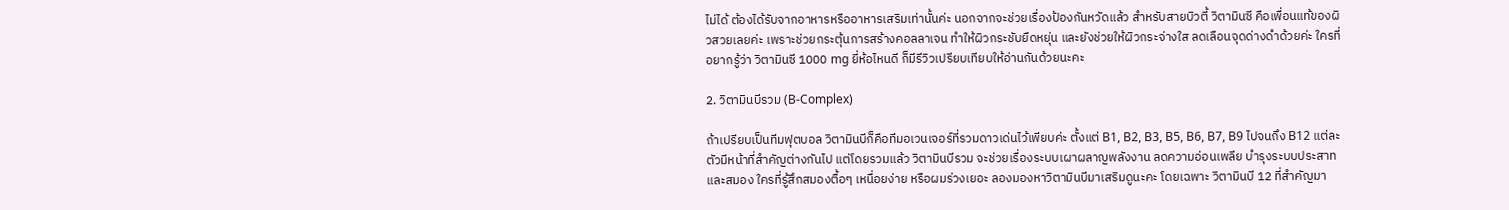ไม่ได้ ต้องได้รับจากอาหารหรืออาหารเสริมเท่านั้นค่ะ นอกจากจะช่วยเรื่องป้องกันหวัดแล้ว สำหรับสายบิวตี้ วิตามินซี คือเพื่อนแท้ของผิวสวยเลยค่ะ เพราะช่วยกระตุ้นการสร้างคอลลาเจน ทำให้ผิวกระชับยืดหยุ่น และยังช่วยให้ผิวกระจ่างใส ลดเลือนจุดด่างดำด้วยค่ะ ใครที่อยากรู้ว่า วิตามินซี 1000 mg ยี่ห้อไหนดี ก็มีรีวิวเปรียบเทียบให้อ่านกันด้วยนะคะ

2. วิตามินบีรวม (B-Complex)

ถ้าเปรียบเป็นทีมฟุตบอล วิตามินบีก็คือทีมอเวนเจอร์ที่รวมดาวเด่นไว้เพียบค่ะ ตั้งแต่ B1, B2, B3, B5, B6, B7, B9 ไปจนถึง B12 แต่ละตัวมีหน้าที่สำคัญต่างกันไป แต่โดยรวมแล้ว วิตามินบีรวม จะช่วยเรื่องระบบเผาผลาญพลังงาน ลดความอ่อนเพลีย บำรุงระบบประสาทและสมอง ใครที่รู้สึกสมองตื้อๆ เหนื่อยง่าย หรือผมร่วงเยอะ ลองมองหาวิตามินบีมาเสริมดูนะคะ โดยเฉพาะ วิตามินบี 12 ที่สำคัญมา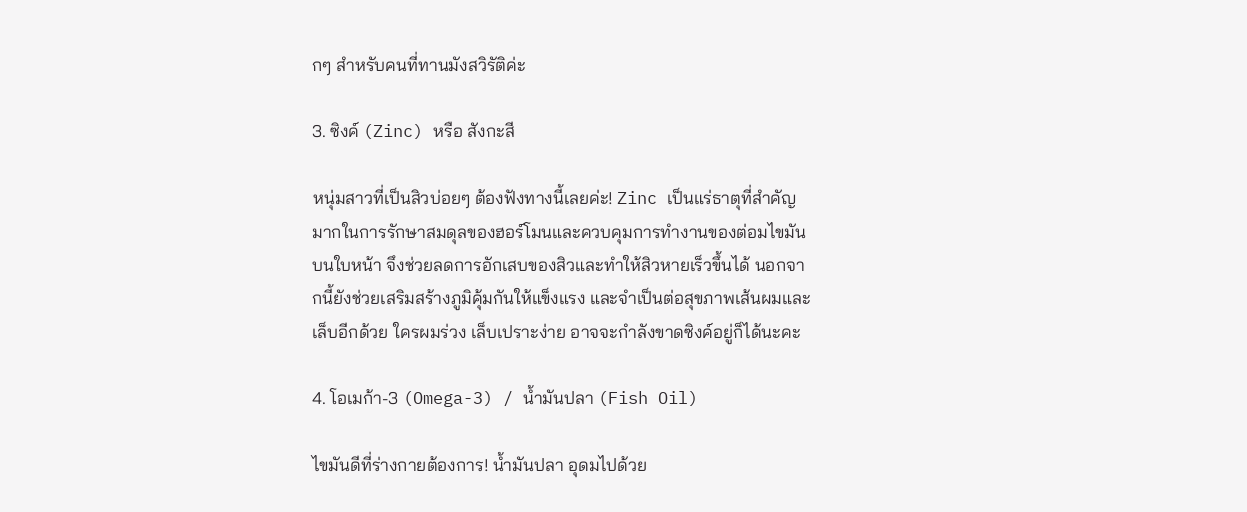กๆ สำหรับคนที่ทานมังสวิรัติค่ะ

3. ซิงค์ (Zinc) หรือ สังกะสี

หนุ่มสาวที่เป็นสิวบ่อยๆ ต้องฟังทางนี้เลยค่ะ! Zinc เป็นแร่ธาตุที่สำคัญมากในการรักษาสมดุลของฮอร์โมนและควบคุมการทำงานของต่อมไขมันบนใบหน้า จึงช่วยลดการอักเสบของสิวและทำให้สิวหายเร็วขึ้นได้ นอกจากนี้ยังช่วยเสริมสร้างภูมิคุ้มกันให้แข็งแรง และจำเป็นต่อสุขภาพเส้นผมและเล็บอีกด้วย ใครผมร่วง เล็บเปราะง่าย อาจจะกำลังขาดซิงค์อยู่ก็ได้นะคะ

4. โอเมก้า-3 (Omega-3) / น้ำมันปลา (Fish Oil)

ไขมันดีที่ร่างกายต้องการ! น้ำมันปลา อุดมไปด้วย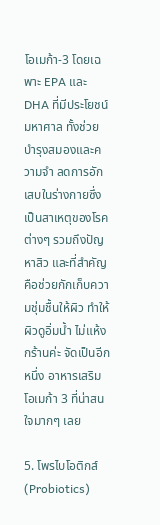โอเมก้า-3 โดยเฉพาะ EPA และ DHA ที่มีประโยชน์มหาศาล ทั้งช่วยบำรุงสมองและความจำ ลดการอักเสบในร่างกายซึ่งเป็นสาเหตุของโรคต่างๆ รวมถึงปัญหาสิว และที่สำคัญคือช่วยกักเก็บความชุ่มชื้นให้ผิว ทำให้ผิวดูอิ่มน้ำ ไม่แห้งกร้านค่ะ จัดเป็นอีกหนึ่ง อาหารเสริมโอเมก้า 3 ที่น่าสนใจมากๆ เลย

5. โพรไบโอติกส์ (Probiotics)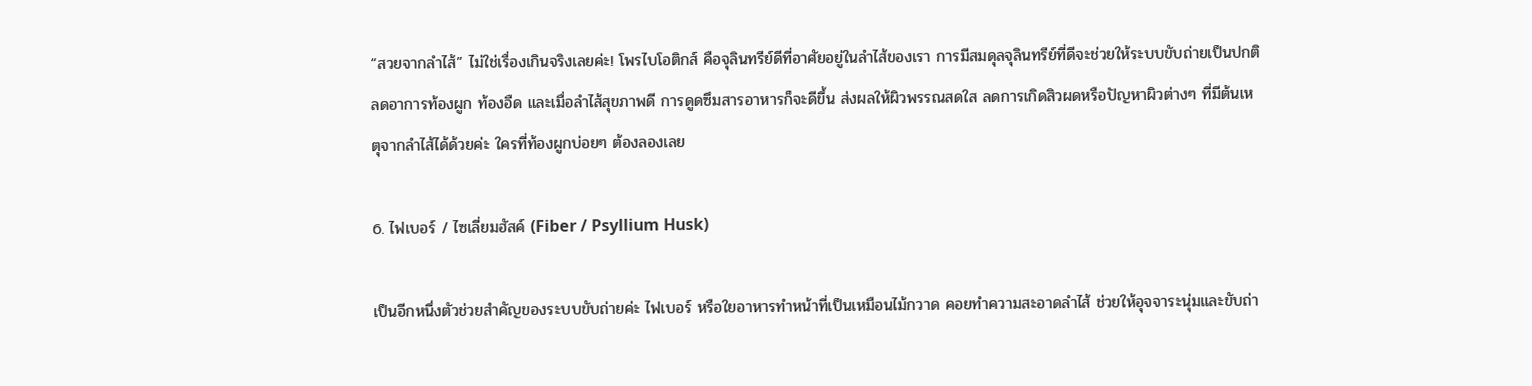“สวยจากลำไส้” ไม่ใช่เรื่องเกินจริงเลยค่ะ! โพรไบโอติกส์ คือจุลินทรีย์ดีที่อาศัยอยู่ในลำไส้ของเรา การมีสมดุลจุลินทรีย์ที่ดีจะช่วยให้ระบบขับถ่ายเป็นปกติ ลดอาการท้องผูก ท้องอืด และเมื่อลำไส้สุขภาพดี การดูดซึมสารอาหารก็จะดีขึ้น ส่งผลให้ผิวพรรณสดใส ลดการเกิดสิวผดหรือปัญหาผิวต่างๆ ที่มีต้นเหตุจากลำไส้ได้ด้วยค่ะ ใครที่ท้องผูกบ่อยๆ ต้องลองเลย

6. ไฟเบอร์ / ไซเลี่ยมฮัสค์ (Fiber / Psyllium Husk)

เป็นอีกหนึ่งตัวช่วยสำคัญของระบบขับถ่ายค่ะ ไฟเบอร์ หรือใยอาหารทำหน้าที่เป็นเหมือนไม้กวาด คอยทำความสะอาดลำไส้ ช่วยให้อุจจาระนุ่มและขับถ่า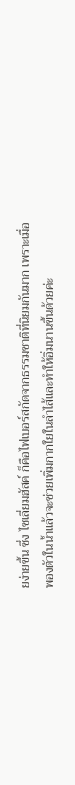ยง่ายขึ้น ซึ่ง ไซเลี่ยมฮัสค์ ก็คือไฟเบอร์สกัดจากธรรมชาติที่นิยมกันมาก เพราะเมื่อพองตัวในน้ำแล้วจะช่วยเพิ่มกากใยในลำไส้และทำให้อิ่มนานขึ้นด้วยค่ะ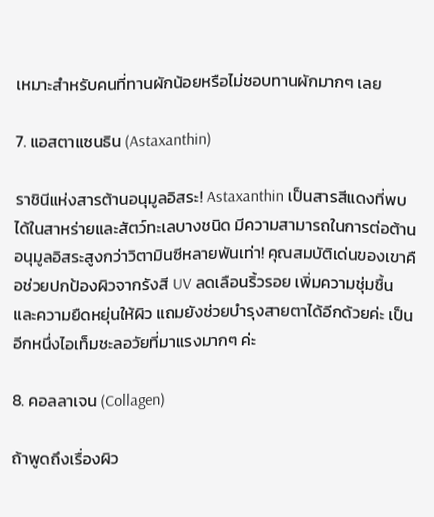เหมาะสำหรับคนที่ทานผักน้อยหรือไม่ชอบทานผักมากๆ เลย

7. แอสตาแซนธิน (Astaxanthin)

ราชินีแห่งสารต้านอนุมูลอิสระ! Astaxanthin เป็นสารสีแดงที่พบได้ในสาหร่ายและสัตว์ทะเลบางชนิด มีความสามารถในการต่อต้านอนุมูลอิสระสูงกว่าวิตามินซีหลายพันเท่า! คุณสมบัติเด่นของเขาคือช่วยปกป้องผิวจากรังสี UV ลดเลือนริ้วรอย เพิ่มความชุ่มชื้นและความยืดหยุ่นให้ผิว แถมยังช่วยบำรุงสายตาได้อีกด้วยค่ะ เป็นอีกหนึ่งไอเท็มชะลอวัยที่มาแรงมากๆ ค่ะ

8. คอลลาเจน (Collagen)

ถ้าพูดถึงเรื่องผิว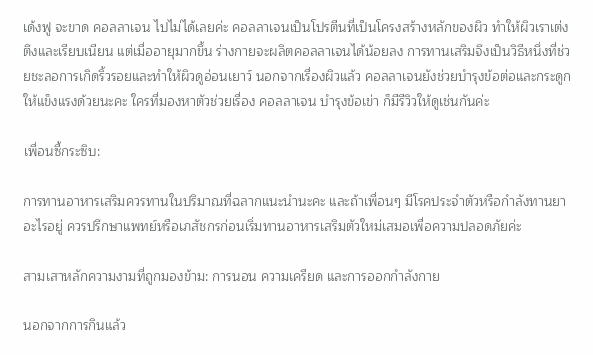เด้งฟู จะขาด คอลลาเจน ไปไม่ได้เลยค่ะ คอลลาเจนเป็นโปรตีนที่เป็นโครงสร้างหลักของผิว ทำให้ผิวเราเต่งตึงและเรียบเนียน แต่เมื่ออายุมากขึ้น ร่างกายจะผลิตคอลลาเจนได้น้อยลง การทานเสริมจึงเป็นวิธีหนึ่งที่ช่วยชะลอการเกิดริ้วรอยและทำให้ผิวดูอ่อนเยาว์ นอกจากเรื่องผิวแล้ว คอลลาเจนยังช่วยบำรุงข้อต่อและกระดูกให้แข็งแรงด้วยนะคะ ใครที่มองหาตัวช่วยเรื่อง คอลลาเจน บํารุงข้อเข่า ก็มีรีวิวให้ดูเช่นกันค่ะ

เพื่อนซี้กระซิบ:

การทานอาหารเสริมควรทานในปริมาณที่ฉลากแนะนำนะคะ และถ้าเพื่อนๆ มีโรคประจำตัวหรือกำลังทานยาอะไรอยู่ ควรปรึกษาแพทย์หรือเภสัชกรก่อนเริ่มทานอาหารเสริมตัวใหม่เสมอเพื่อความปลอดภัยค่ะ

สามเสาหลักความงามที่ถูกมองข้าม: การนอน ความเครียด และการออกกำลังกาย

นอกจากการกินแล้ว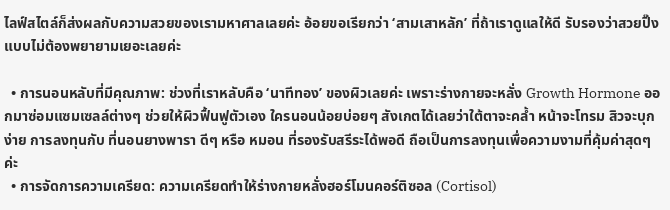ไลฟ์สไตล์ก็ส่งผลกับความสวยของเรามหาศาลเลยค่ะ อ้อยขอเรียกว่า ‘สามเสาหลัก’ ที่ถ้าเราดูแลให้ดี รับรองว่าสวยปิ๊งแบบไม่ต้องพยายามเยอะเลยค่ะ

  • การนอนหลับที่มีคุณภาพ: ช่วงที่เราหลับคือ ‘นาทีทอง’ ของผิวเลยค่ะ เพราะร่างกายจะหลั่ง Growth Hormone ออกมาซ่อมแซมเซลล์ต่างๆ ช่วยให้ผิวฟื้นฟูตัวเอง ใครนอนน้อยบ่อยๆ สังเกตได้เลยว่าใต้ตาจะคล้ำ หน้าจะโทรม สิวจะบุกง่าย การลงทุนกับ ที่นอนยางพารา ดีๆ หรือ หมอน ที่รองรับสรีระได้พอดี ถือเป็นการลงทุนเพื่อความงามที่คุ้มค่าสุดๆ ค่ะ
  • การจัดการความเครียด: ความเครียดทำให้ร่างกายหลั่งฮอร์โมนคอร์ติซอล (Cortisol)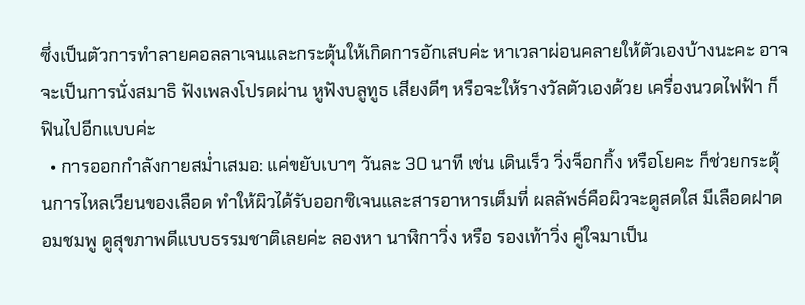ซึ่งเป็นตัวการทำลายคอลลาเจนและกระตุ้นให้เกิดการอักเสบค่ะ หาเวลาผ่อนคลายให้ตัวเองบ้างนะคะ อาจจะเป็นการนั่งสมาธิ ฟังเพลงโปรดผ่าน หูฟังบลูทูธ เสียงดีๆ หรือจะให้รางวัลตัวเองด้วย เครื่องนวดไฟฟ้า ก็ฟินไปอีกแบบค่ะ
  • การออกกำลังกายสม่ำเสมอ: แค่ขยับเบาๆ วันละ 30 นาที เช่น เดินเร็ว วิ่งจ็อกกิ้ง หรือโยคะ ก็ช่วยกระตุ้นการไหลเวียนของเลือด ทำให้ผิวได้รับออกซิเจนและสารอาหารเต็มที่ ผลลัพธ์คือผิวจะดูสดใส มีเลือดฝาดอมชมพู ดูสุขภาพดีแบบธรรมชาติเลยค่ะ ลองหา นาฬิกาวิ่ง หรือ รองเท้าวิ่ง คู่ใจมาเป็น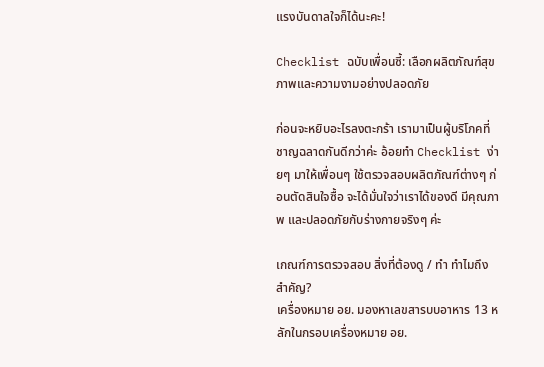แรงบันดาลใจก็ได้นะคะ!

Checklist ฉบับเพื่อนซี้: เลือกผลิตภัณฑ์สุขภาพและความงามอย่างปลอดภัย

ก่อนจะหยิบอะไรลงตะกร้า เรามาเป็นผู้บริโภคที่ชาญฉลาดกันดีกว่าค่ะ อ้อยทำ Checklist ง่ายๆ มาให้เพื่อนๆ ใช้ตรวจสอบผลิตภัณฑ์ต่างๆ ก่อนตัดสินใจซื้อ จะได้มั่นใจว่าเราได้ของดี มีคุณภาพ และปลอดภัยกับร่างกายจริงๆ ค่ะ

เกณฑ์การตรวจสอบ สิ่งที่ต้องดู / ทำ ทำไมถึงสำคัญ?
เครื่องหมาย อย. มองหาเลขสารบบอาหาร 13 หลักในกรอบเครื่องหมาย อย.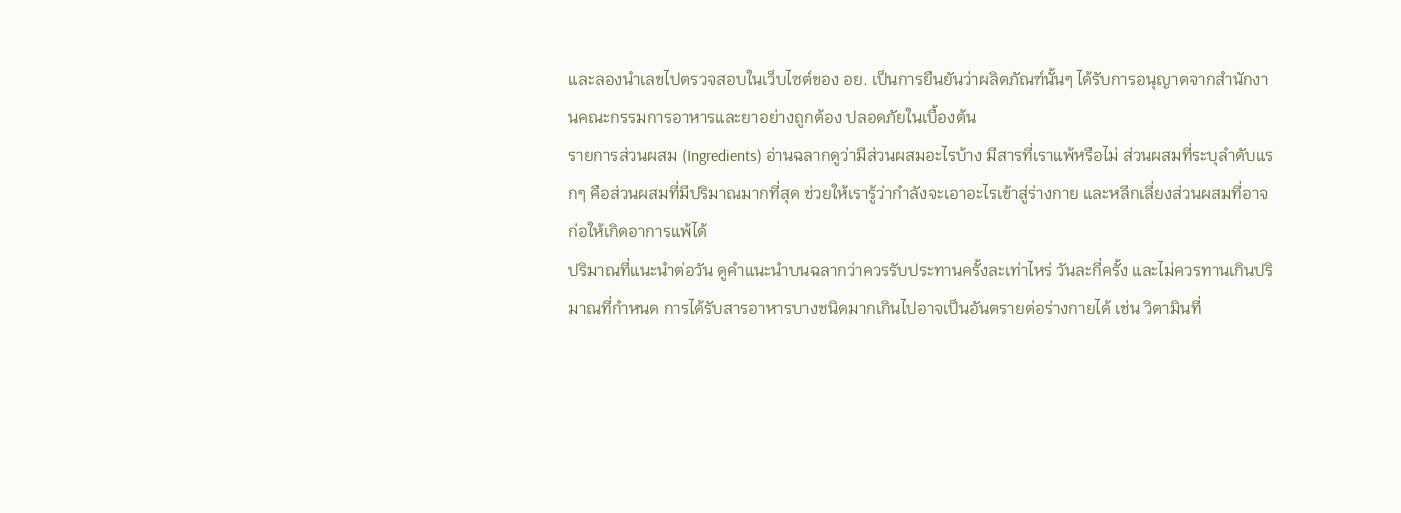และลองนำเลขไปตรวจสอบในเว็บไซต์ของ อย. เป็นการยืนยันว่าผลิตภัณฑ์นั้นๆ ได้รับการอนุญาตจากสำนักงานคณะกรรมการอาหารและยาอย่างถูกต้อง ปลอดภัยในเบื้องต้น
รายการส่วนผสม (Ingredients) อ่านฉลากดูว่ามีส่วนผสมอะไรบ้าง มีสารที่เราแพ้หรือไม่ ส่วนผสมที่ระบุลำดับแรกๆ คือส่วนผสมที่มีปริมาณมากที่สุด ช่วยให้เรารู้ว่ากำลังจะเอาอะไรเข้าสู่ร่างกาย และหลีกเลี่ยงส่วนผสมที่อาจก่อให้เกิดอาการแพ้ได้
ปริมาณที่แนะนำต่อวัน ดูคำแนะนำบนฉลากว่าควรรับประทานครั้งละเท่าไหร่ วันละกี่ครั้ง และไม่ควรทานเกินปริมาณที่กำหนด การได้รับสารอาหารบางชนิดมากเกินไปอาจเป็นอันตรายต่อร่างกายได้ เช่น วิตามินที่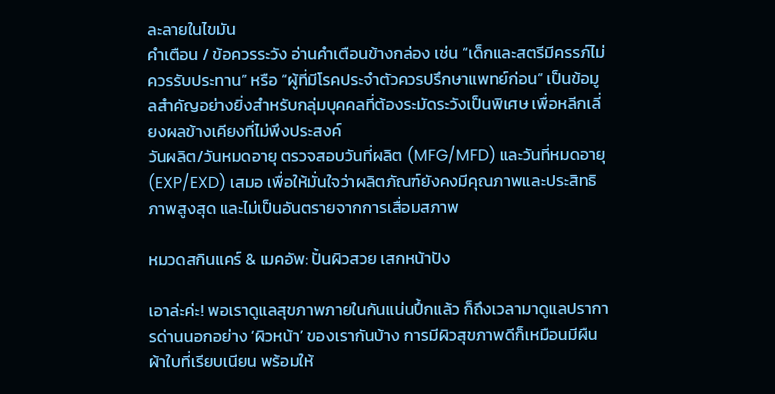ละลายในไขมัน
คำเตือน / ข้อควรระวัง อ่านคำเตือนข้างกล่อง เช่น “เด็กและสตรีมีครรภ์ไม่ควรรับประทาน” หรือ “ผู้ที่มีโรคประจำตัวควรปรึกษาแพทย์ก่อน” เป็นข้อมูลสำคัญอย่างยิ่งสำหรับกลุ่มบุคคลที่ต้องระมัดระวังเป็นพิเศษ เพื่อหลีกเลี่ยงผลข้างเคียงที่ไม่พึงประสงค์
วันผลิต/วันหมดอายุ ตรวจสอบวันที่ผลิต (MFG/MFD) และวันที่หมดอายุ (EXP/EXD) เสมอ เพื่อให้มั่นใจว่าผลิตภัณฑ์ยังคงมีคุณภาพและประสิทธิภาพสูงสุด และไม่เป็นอันตรายจากการเสื่อมสภาพ

หมวดสกินแคร์ & เมคอัพ: ปั้นผิวสวย เสกหน้าปัง

เอาล่ะค่ะ! พอเราดูแลสุขภาพภายในกันแน่นปึ้กแล้ว ก็ถึงเวลามาดูแลปราการด่านนอกอย่าง ‘ผิวหน้า’ ของเรากันบ้าง การมีผิวสุขภาพดีก็เหมือนมีผืนผ้าใบที่เรียบเนียน พร้อมให้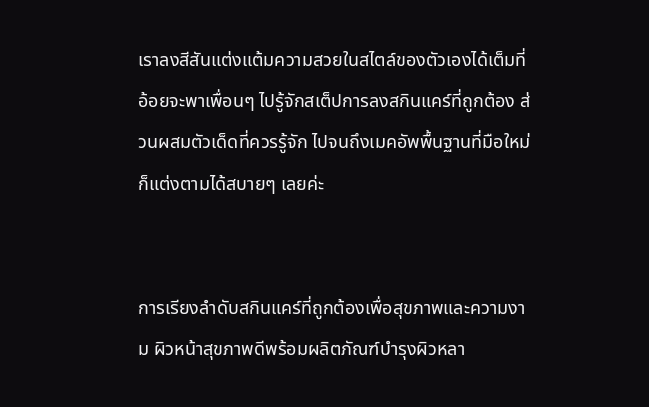เราลงสีสันแต่งแต้มความสวยในสไตล์ของตัวเองได้เต็มที่ อ้อยจะพาเพื่อนๆ ไปรู้จักสเต็ปการลงสกินแคร์ที่ถูกต้อง ส่วนผสมตัวเด็ดที่ควรรู้จัก ไปจนถึงเมคอัพพื้นฐานที่มือใหม่ก็แต่งตามได้สบายๆ เลยค่ะ


การเรียงลำดับสกินแคร์ที่ถูกต้องเพื่อสุขภาพและความงาม ผิวหน้าสุขภาพดีพร้อมผลิตภัณฑ์บำรุงผิวหลา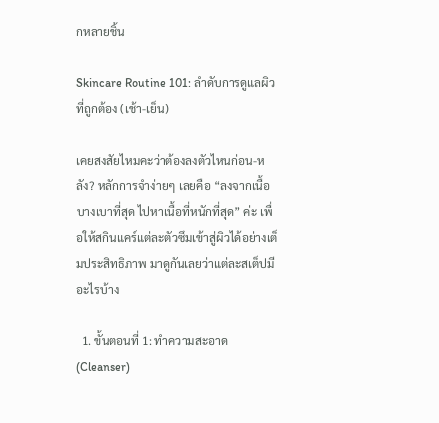กหลายชิ้น

Skincare Routine 101: ลำดับการดูแลผิวที่ถูกต้อง (เช้า-เย็น)

เคยสงสัยไหมคะว่าต้องลงตัวไหนก่อน-หลัง? หลักการจำง่ายๆ เลยคือ “ลงจากเนื้อบางเบาที่สุด ไปหาเนื้อที่หนักที่สุด” ค่ะ เพื่อให้สกินแคร์แต่ละตัวซึมเข้าสู่ผิวได้อย่างเต็มประสิทธิภาพ มาดูกันเลยว่าแต่ละสเต็ปมีอะไรบ้าง

  1. ขั้นตอนที่ 1: ทำความสะอาด (Cleanser)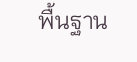พื้นฐาน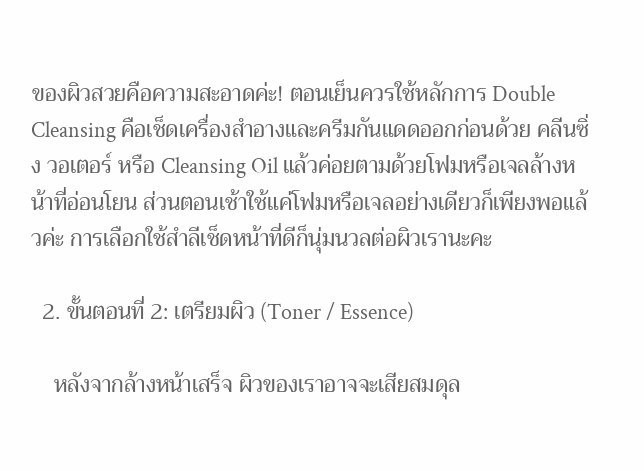ของผิวสวยคือความสะอาดค่ะ! ตอนเย็นควรใช้หลักการ Double Cleansing คือเช็ดเครื่องสำอางและครีมกันแดดออกก่อนด้วย คลีนซิ่ง วอเตอร์ หรือ Cleansing Oil แล้วค่อยตามด้วยโฟมหรือเจลล้างหน้าที่อ่อนโยน ส่วนตอนเช้าใช้แค่โฟมหรือเจลอย่างเดียวก็เพียงพอแล้วค่ะ การเลือกใช้สำลีเช็ดหน้าที่ดีก็นุ่มนวลต่อผิวเรานะคะ

  2. ขั้นตอนที่ 2: เตรียมผิว (Toner / Essence)

    หลังจากล้างหน้าเสร็จ ผิวของเราอาจจะเสียสมดุล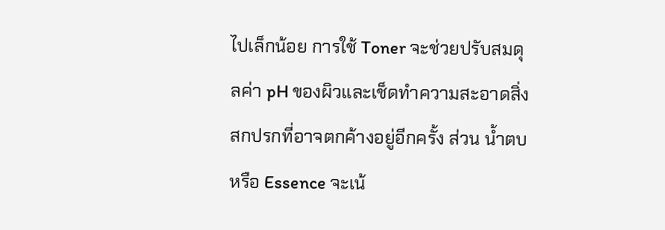ไปเล็กน้อย การใช้ Toner จะช่วยปรับสมดุลค่า pH ของผิวและเช็ดทำความสะอาดสิ่งสกปรกที่อาจตกค้างอยู่อีกครั้ง ส่วน น้ำตบ หรือ Essence จะเน้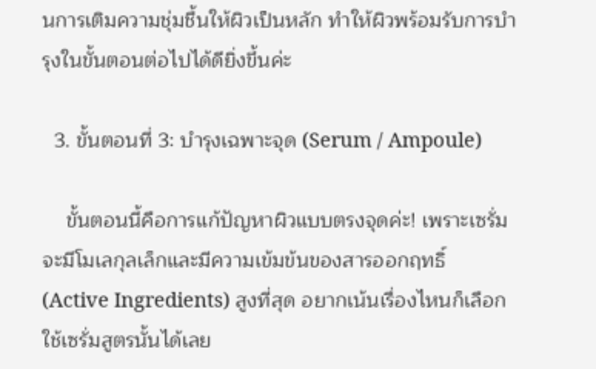นการเติมความชุ่มชื้นให้ผิวเป็นหลัก ทำให้ผิวพร้อมรับการบำรุงในขั้นตอนต่อไปได้ดียิ่งขึ้นค่ะ

  3. ขั้นตอนที่ 3: บำรุงเฉพาะจุด (Serum / Ampoule)

    ขั้นตอนนี้คือการแก้ปัญหาผิวแบบตรงจุดค่ะ! เพราะเซรั่มจะมีโมเลกุลเล็กและมีความเข้มข้นของสารออกฤทธิ์ (Active Ingredients) สูงที่สุด อยากเน้นเรื่องไหนก็เลือกใช้เซรั่มสูตรนั้นได้เลย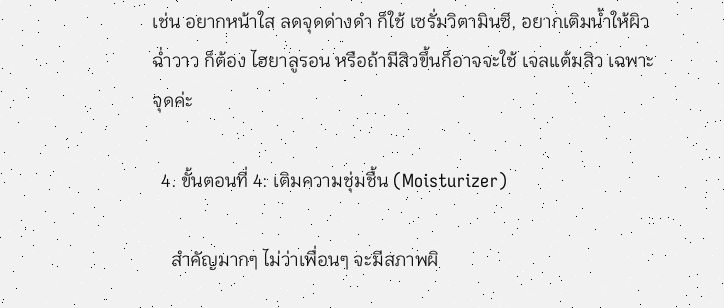เช่น อยากหน้าใส ลดจุดด่างดำ ก็ใช้ เซรั่มวิตามินซี, อยากเติมน้ำให้ผิวฉ่ำวาว ก็ต้อง ไฮยาลูรอน หรือถ้ามีสิวขึ้นก็อาจจะใช้ เจลแต้มสิว เฉพาะจุดค่ะ

  4. ขั้นตอนที่ 4: เติมความชุ่มชื้น (Moisturizer)

    สำคัญมากๆ ไม่ว่าเพื่อนๆ จะมีสภาพผิ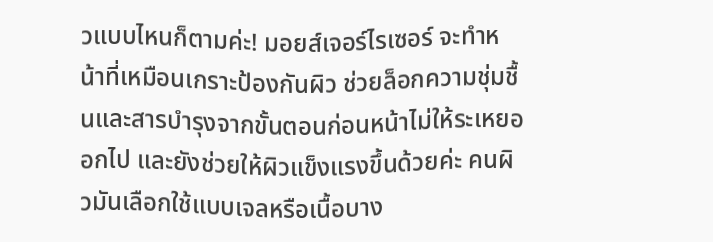วแบบไหนก็ตามค่ะ! มอยส์เจอร์ไรเซอร์ จะทำหน้าที่เหมือนเกราะป้องกันผิว ช่วยล็อกความชุ่มชื้นและสารบำรุงจากขั้นตอนก่อนหน้าไม่ให้ระเหยออกไป และยังช่วยให้ผิวแข็งแรงขึ้นด้วยค่ะ คนผิวมันเลือกใช้แบบเจลหรือเนื้อบาง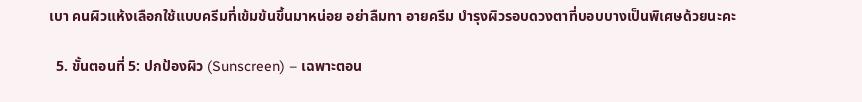เบา คนผิวแห้งเลือกใช้แบบครีมที่เข้มข้นขึ้นมาหน่อย อย่าลืมทา อายครีม บำรุงผิวรอบดวงตาที่บอบบางเป็นพิเศษด้วยนะคะ

  5. ขั้นตอนที่ 5: ปกป้องผิว (Sunscreen) – เฉพาะตอน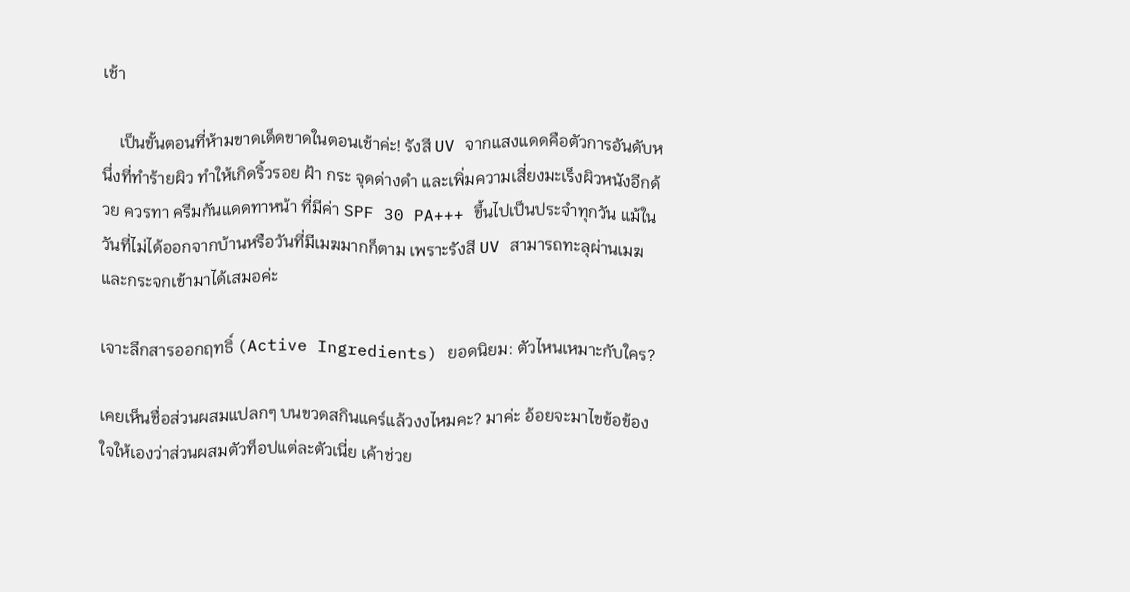เช้า

    เป็นขั้นตอนที่ห้ามขาดเด็ดขาดในตอนเช้าค่ะ! รังสี UV จากแสงแดดคือตัวการอันดับหนึ่งที่ทำร้ายผิว ทำให้เกิดริ้วรอย ฝ้า กระ จุดด่างดำ และเพิ่มความเสี่ยงมะเร็งผิวหนังอีกด้วย ควรทา ครีมกันแดดทาหน้า ที่มีค่า SPF 30 PA+++ ขึ้นไปเป็นประจำทุกวัน แม้ในวันที่ไม่ได้ออกจากบ้านหรือวันที่มีเมฆมากก็ตาม เพราะรังสี UV สามารถทะลุผ่านเมฆและกระจกเข้ามาได้เสมอค่ะ

เจาะลึกสารออกฤทธิ์ (Active Ingredients) ยอดนิยม: ตัวไหนเหมาะกับใคร?

เคยเห็นชื่อส่วนผสมแปลกๆ บนขวดสกินแคร์แล้วงงไหมคะ? มาค่ะ อ้อยจะมาไขข้อข้องใจให้เองว่าส่วนผสมตัวท็อปแต่ละตัวเนี่ย เค้าช่วย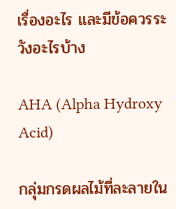เรื่องอะไร และมีข้อควรระวังอะไรบ้าง

AHA (Alpha Hydroxy Acid)

กลุ่มกรดผลไม้ที่ละลายใน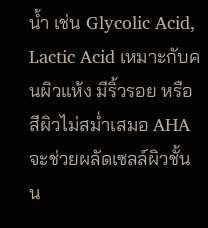น้ำ เช่น Glycolic Acid, Lactic Acid เหมาะกับคนผิวแห้ง มีริ้วรอย หรือสีผิวไม่สม่ำเสมอ AHA จะช่วยผลัดเซลล์ผิวชั้นน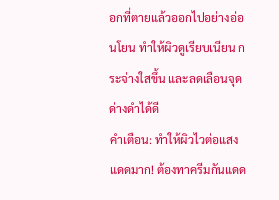อกที่ตายแล้วออกไปอย่างอ่อนโยน ทำให้ผิวดูเรียบเนียน กระจ่างใสขึ้น และลดเลือนจุดด่างดำได้ดี
คำเตือน: ทำให้ผิวไวต่อแสงแดดมาก! ต้องทาครีมกันแดด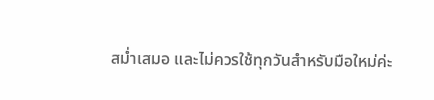สม่ำเสมอ และไม่ควรใช้ทุกวันสำหรับมือใหม่ค่ะ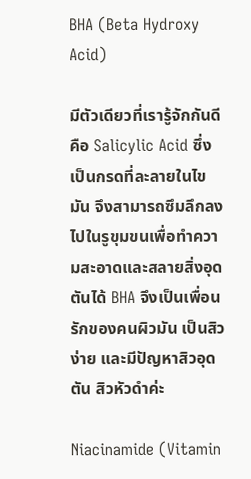BHA (Beta Hydroxy Acid)

มีตัวเดียวที่เรารู้จักกันดีคือ Salicylic Acid ซึ่งเป็นกรดที่ละลายในไขมัน จึงสามารถซึมลึกลงไปในรูขุมขนเพื่อทำความสะอาดและสลายสิ่งอุดตันได้ BHA จึงเป็นเพื่อนรักของคนผิวมัน เป็นสิวง่าย และมีปัญหาสิวอุดตัน สิวหัวดำค่ะ

Niacinamide (Vitamin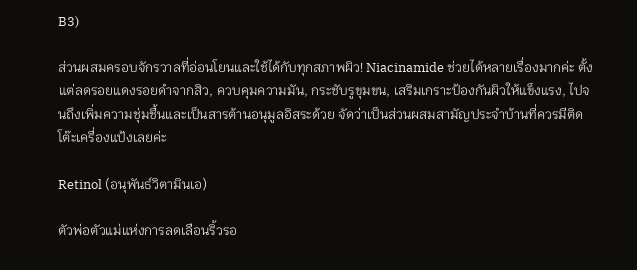B3)

ส่วนผสมครอบจักรวาลที่อ่อนโยนและใช้ได้กับทุกสภาพผิว! Niacinamide ช่วยได้หลายเรื่องมากค่ะ ตั้งแต่ลดรอยแดงรอยดำจากสิว, ควบคุมความมัน, กระชับรูขุมขน, เสริมเกราะป้องกันผิวให้แข็งแรง, ไปจนถึงเพิ่มความชุ่มชื้นและเป็นสารต้านอนุมูลอิสระด้วย จัดว่าเป็นส่วนผสมสามัญประจำบ้านที่ควรมีติดโต๊ะเครื่องแป้งเลยค่ะ

Retinol (อนุพันธ์วิตามินเอ)

ตัวพ่อตัวแม่แห่งการลดเลือนริ้วรอ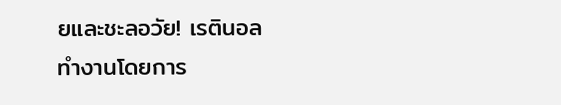ยและชะลอวัย! เรตินอล ทำงานโดยการ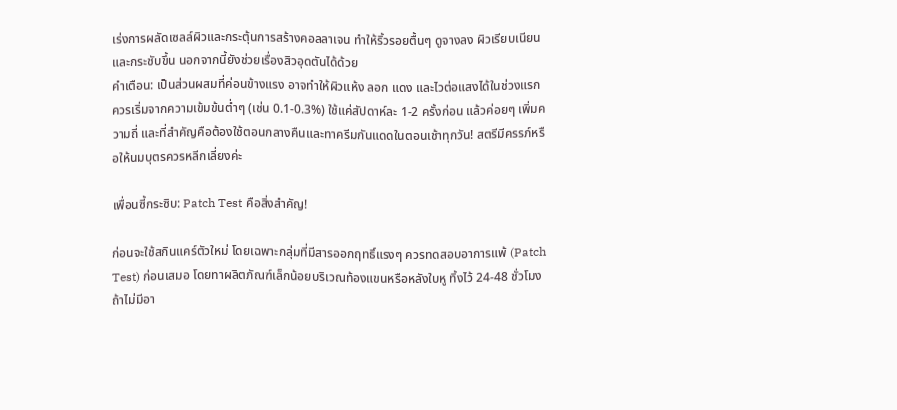เร่งการผลัดเซลล์ผิวและกระตุ้นการสร้างคอลลาเจน ทำให้ริ้วรอยตื้นๆ ดูจางลง ผิวเรียบเนียนและกระชับขึ้น นอกจากนี้ยังช่วยเรื่องสิวอุดตันได้ด้วย
คำเตือน: เป็นส่วนผสมที่ค่อนข้างแรง อาจทำให้ผิวแห้ง ลอก แดง และไวต่อแสงได้ในช่วงแรก ควรเริ่มจากความเข้มข้นต่ำๆ (เช่น 0.1-0.3%) ใช้แค่สัปดาห์ละ 1-2 ครั้งก่อน แล้วค่อยๆ เพิ่มความถี่ และที่สำคัญคือต้องใช้ตอนกลางคืนและทาครีมกันแดดในตอนเช้าทุกวัน! สตรีมีครรภ์หรือให้นมบุตรควรหลีกเลี่ยงค่ะ

เพื่อนซี้กระซิบ: Patch Test คือสิ่งสำคัญ!

ก่อนจะใช้สกินแคร์ตัวใหม่ โดยเฉพาะกลุ่มที่มีสารออกฤทธิ์แรงๆ ควรทดสอบอาการแพ้ (Patch Test) ก่อนเสมอ โดยทาผลิตภัณฑ์เล็กน้อยบริเวณท้องแขนหรือหลังใบหู ทิ้งไว้ 24-48 ชั่วโมง ถ้าไม่มีอา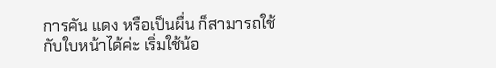การคัน แดง หรือเป็นผื่น ก็สามารถใช้กับใบหน้าได้ค่ะ เริ่มใช้น้อ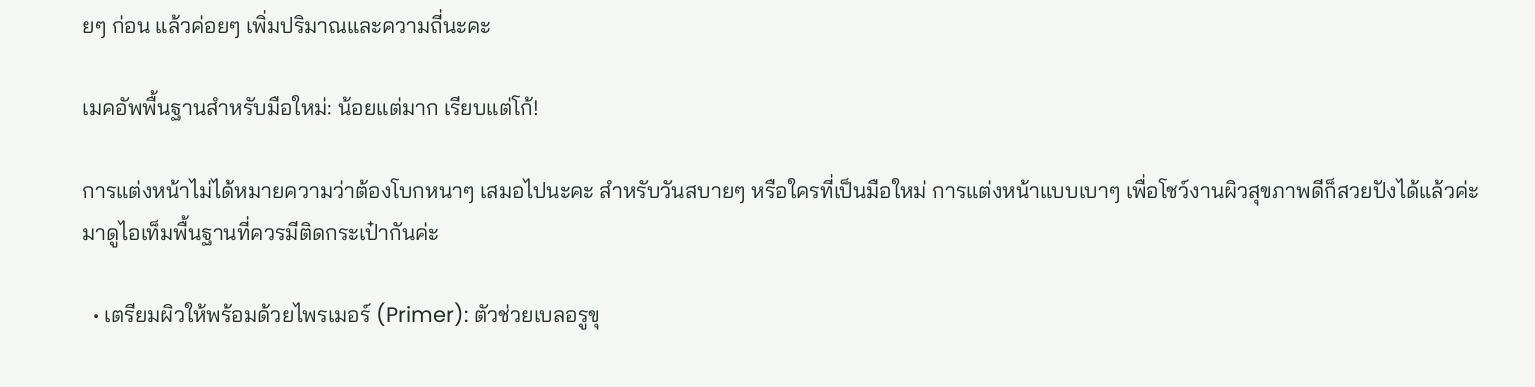ยๆ ก่อน แล้วค่อยๆ เพิ่มปริมาณและความถี่นะคะ

เมคอัพพื้นฐานสำหรับมือใหม่: น้อยแต่มาก เรียบแต่โก้!

การแต่งหน้าไม่ได้หมายความว่าต้องโบกหนาๆ เสมอไปนะคะ สำหรับวันสบายๆ หรือใครที่เป็นมือใหม่ การแต่งหน้าแบบเบาๆ เพื่อโชว์งานผิวสุขภาพดีก็สวยปังได้แล้วค่ะ มาดูไอเท็มพื้นฐานที่ควรมีติดกระเป๋ากันค่ะ

  • เตรียมผิวให้พร้อมด้วยไพรเมอร์ (Primer): ตัวช่วยเบลอรูขุ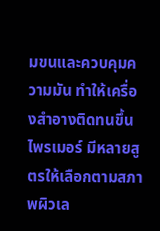มขนและควบคุมความมัน ทำให้เครื่องสำอางติดทนขึ้น ไพรเมอร์ มีหลายสูตรให้เลือกตามสภาพผิวเล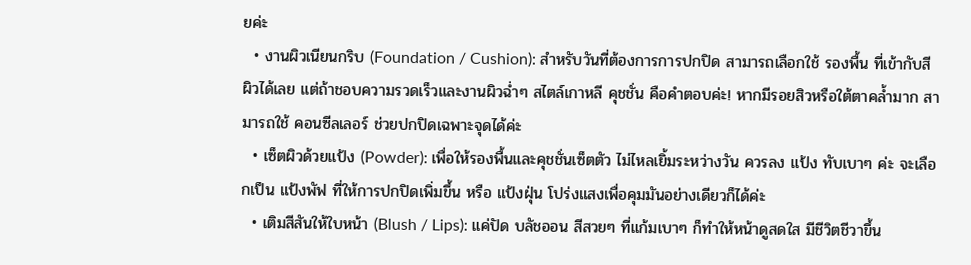ยค่ะ
  • งานผิวเนียนกริบ (Foundation / Cushion): สำหรับวันที่ต้องการการปกปิด สามารถเลือกใช้ รองพื้น ที่เข้ากับสีผิวได้เลย แต่ถ้าชอบความรวดเร็วและงานผิวฉ่ำๆ สไตล์เกาหลี คุชชั่น คือคำตอบค่ะ! หากมีรอยสิวหรือใต้ตาคล้ำมาก สามารถใช้ คอนซีลเลอร์ ช่วยปกปิดเฉพาะจุดได้ค่ะ
  • เซ็ตผิวด้วยแป้ง (Powder): เพื่อให้รองพื้นและคุชชั่นเซ็ตตัว ไม่ไหลเยิ้มระหว่างวัน ควรลง แป้ง ทับเบาๆ ค่ะ จะเลือกเป็น แป้งพัฟ ที่ให้การปกปิดเพิ่มขึ้น หรือ แป้งฝุ่น โปร่งแสงเพื่อคุมมันอย่างเดียวก็ได้ค่ะ
  • เติมสีสันให้ใบหน้า (Blush / Lips): แค่ปัด บลัชออน สีสวยๆ ที่แก้มเบาๆ ก็ทำให้หน้าดูสดใส มีชีวิตชีวาขึ้น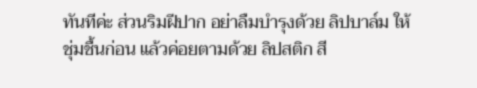ทันทีค่ะ ส่วนริมฝีปาก อย่าลืมบำรุงด้วย ลิปบาล์ม ให้ชุ่มชื้นก่อน แล้วค่อยตามด้วย ลิปสติก สี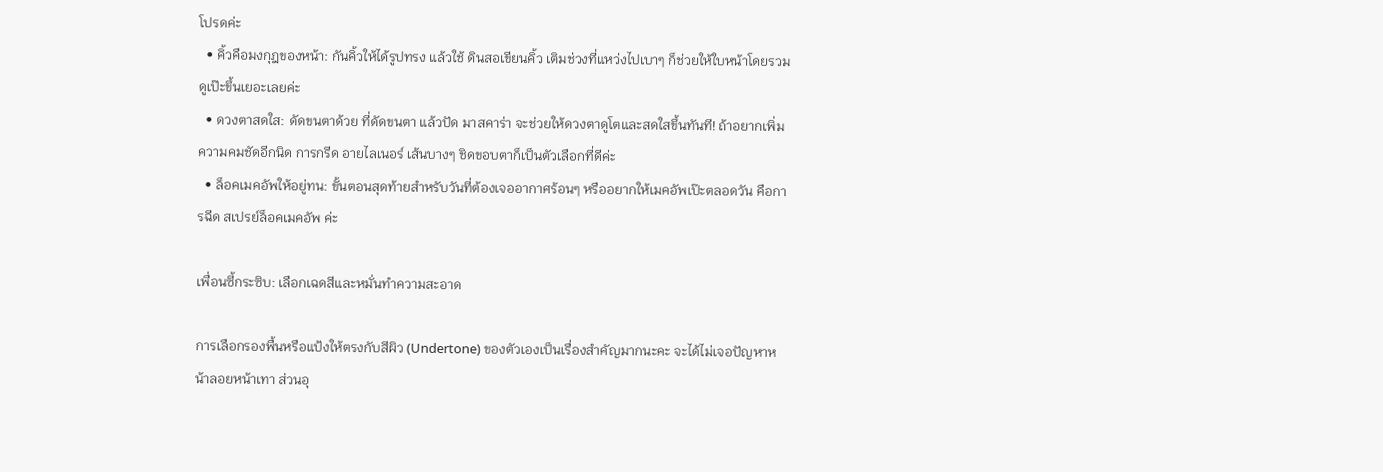โปรดค่ะ
  • คิ้วคือมงกุฎของหน้า: กันคิ้วให้ได้รูปทรง แล้วใช้ ดินสอเขียนคิ้ว เติมช่วงที่แหว่งไปเบาๆ ก็ช่วยให้ใบหน้าโดยรวมดูเป๊ะขึ้นเยอะเลยค่ะ
  • ดวงตาสดใส: ดัดขนตาด้วย ที่ดัดขนตา แล้วปัด มาสคาร่า จะช่วยให้ดวงตาดูโตและสดใสขึ้นทันที! ถ้าอยากเพิ่มความคมชัดอีกนิด การกรีด อายไลเนอร์ เส้นบางๆ ชิดขอบตาก็เป็นตัวเลือกที่ดีค่ะ
  • ล็อคเมคอัพให้อยู่ทน: ขั้นตอนสุดท้ายสำหรับวันที่ต้องเจออากาศร้อนๆ หรืออยากให้เมคอัพเป๊ะตลอดวัน คือการฉีด สเปรย์ล็อคเมคอัพ ค่ะ

เพื่อนซี้กระซิบ: เลือกเฉดสีและหมั่นทำความสะอาด

การเลือกรองพื้นหรือแป้งให้ตรงกับสีผิว (Undertone) ของตัวเองเป็นเรื่องสำคัญมากนะคะ จะได้ไม่เจอปัญหาหน้าลอยหน้าเทา ส่วนอุ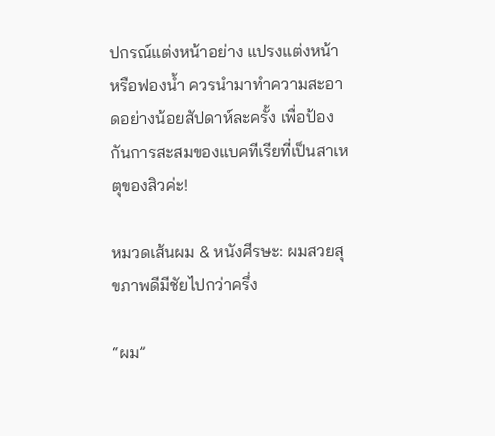ปกรณ์แต่งหน้าอย่าง แปรงแต่งหน้า หรือฟองน้ำ ควรนำมาทำความสะอาดอย่างน้อยสัปดาห์ละครั้ง เพื่อป้องกันการสะสมของแบคทีเรียที่เป็นสาเหตุของสิวค่ะ!

หมวดเส้นผม & หนังศีรษะ: ผมสวยสุขภาพดีมีชัยไปกว่าครึ่ง

“ผม”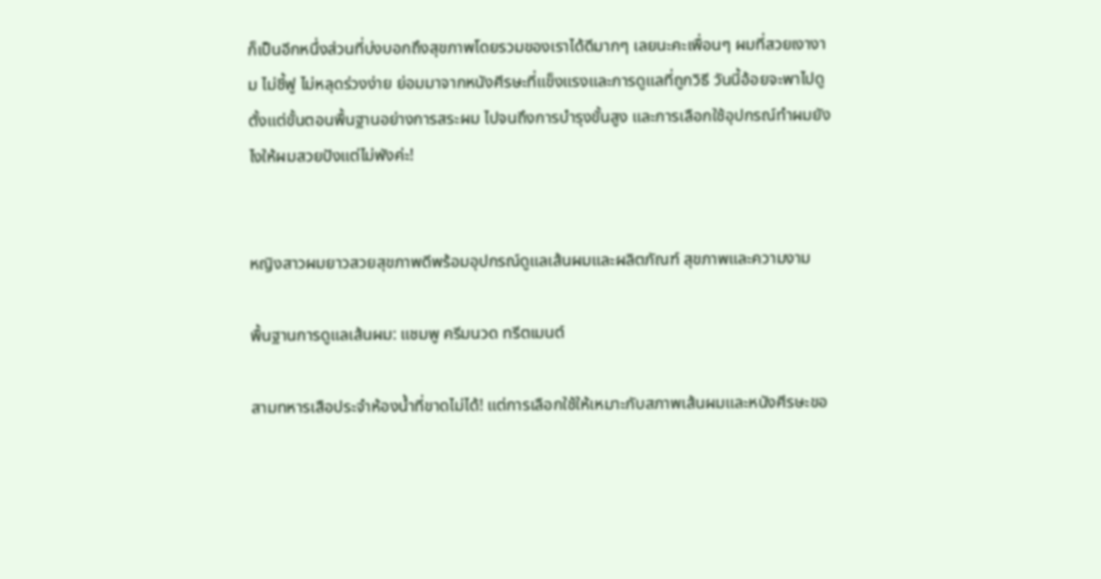ก็เป็นอีกหนึ่งส่วนที่บ่งบอกถึงสุขภาพโดยรวมของเราได้ดีมากๆ เลยนะคะเพื่อนๆ ผมที่สวยเงางาม ไม่ชี้ฟู ไม่หลุดร่วงง่าย ย่อมมาจากหนังศีรษะที่แข็งแรงและการดูแลที่ถูกวิธี วันนี้อ้อยจะพาไปดูตั้งแต่ขั้นตอนพื้นฐานอย่างการสระผม ไปจนถึงการบำรุงขั้นสูง และการเลือกใช้อุปกรณ์ทำผมยังไงให้ผมสวยปังแต่ไม่พังค่ะ!


หญิงสาวผมยาวสวยสุขภาพดีพร้อมอุปกรณ์ดูแลเส้นผมและผลิตภัณฑ์ สุขภาพและความงาม

พื้นฐานการดูแลเส้นผม: แชมพู ครีมนวด ทรีตเมนต์

สามทหารเสือประจำห้องน้ำที่ขาดไม่ได้! แต่การเลือกใช้ให้เหมาะกับสภาพเส้นผมและหนังศีรษะขอ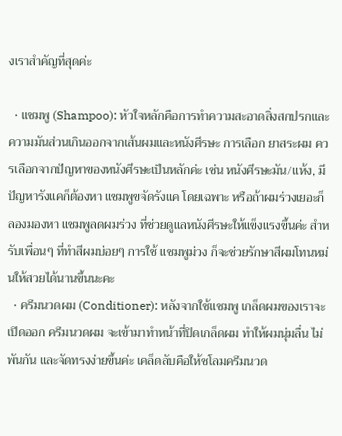งเราสำคัญที่สุดค่ะ

  • แชมพู (Shampoo): หัวใจหลักคือการทำความสะอาดสิ่งสกปรกและความมันส่วนเกินออกจากเส้นผมและหนังศีรษะ การเลือก ยาสระผม ควรเลือกจากปัญหาของหนังศีรษะเป็นหลักค่ะ เช่น หนังศีรษะมัน/แห้ง, มีปัญหารังแคก็ต้องหา แชมพูขจัดรังแค โดยเฉพาะ หรือถ้าผมร่วงเยอะก็ลองมองหา แชมพูลดผมร่วง ที่ช่วยดูแลหนังศีรษะให้แข็งแรงขึ้นค่ะ สำหรับเพื่อนๆ ที่ทำสีผมบ่อยๆ การใช้ แชมพูม่วง ก็จะช่วยรักษาสีผมโทนหม่นให้สวยได้นานขึ้นนะคะ
  • ครีมนวดผม (Conditioner): หลังจากใช้แชมพู เกล็ดผมของเราจะเปิดออก ครีมนวดผม จะเข้ามาทำหน้าที่ปิดเกล็ดผม ทำให้ผมนุ่มลื่น ไม่พันกัน และจัดทรงง่ายขึ้นค่ะ เคล็ดลับคือให้ชโลมครีมนวด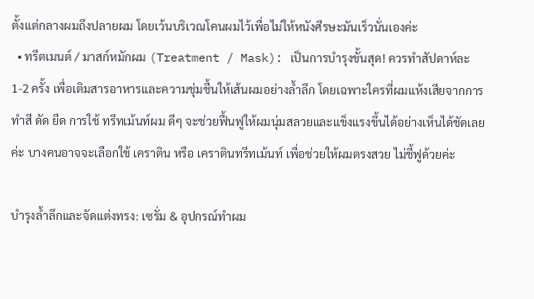ตั้งแต่กลางผมถึงปลายผม โดยเว้นบริเวณโคนผมไว้เพื่อไม่ให้หนังศีรษะมันเร็วนั่นเองค่ะ
  • ทรีตเมนต์ / มาสก์หมักผม (Treatment / Mask): เป็นการบำรุงขั้นสุด! ควรทำสัปดาห์ละ 1-2 ครั้ง เพื่อเติมสารอาหารและความชุ่มชื้นให้เส้นผมอย่างล้ำลึก โดยเฉพาะใครที่ผมแห้งเสียจากการทำสี ดัด ยืด การใช้ ทรีทเม้นท์ผม ดีๆ จะช่วยฟื้นฟูให้ผมนุ่มสลวยและแข็งแรงขึ้นได้อย่างเห็นได้ชัดเลยค่ะ บางคนอาจจะเลือกใช้ เคราติน หรือ เคราตินทรีทเม้นท์ เพื่อช่วยให้ผมตรงสวย ไม่ชี้ฟูด้วยค่ะ

บำรุงล้ำลึกและจัดแต่งทรง: เซรั่ม & อุปกรณ์ทำผม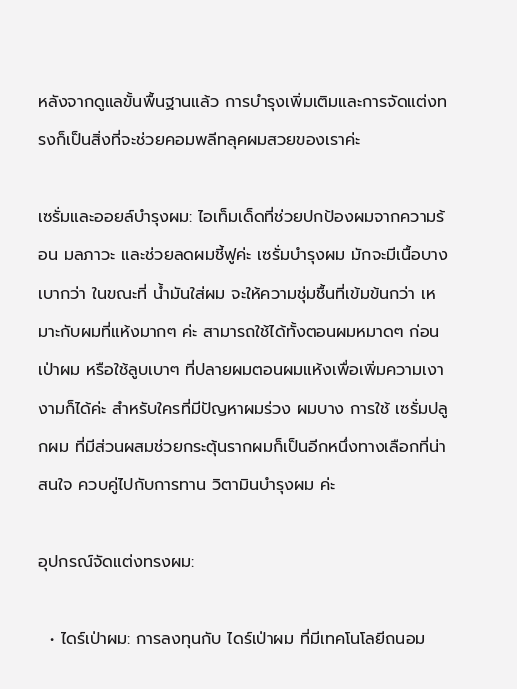หลังจากดูแลขั้นพื้นฐานแล้ว การบำรุงเพิ่มเติมและการจัดแต่งทรงก็เป็นสิ่งที่จะช่วยคอมพลีทลุคผมสวยของเราค่ะ

เซรั่มและออยล์บำรุงผม: ไอเท็มเด็ดที่ช่วยปกป้องผมจากความร้อน มลภาวะ และช่วยลดผมชี้ฟูค่ะ เซรั่มบํารุงผม มักจะมีเนื้อบางเบากว่า ในขณะที่ น้ำมันใส่ผม จะให้ความชุ่มชื้นที่เข้มข้นกว่า เหมาะกับผมที่แห้งมากๆ ค่ะ สามารถใช้ได้ทั้งตอนผมหมาดๆ ก่อนเป่าผม หรือใช้ลูบเบาๆ ที่ปลายผมตอนผมแห้งเพื่อเพิ่มความเงางามก็ได้ค่ะ สำหรับใครที่มีปัญหาผมร่วง ผมบาง การใช้ เซรั่มปลูกผม ที่มีส่วนผสมช่วยกระตุ้นรากผมก็เป็นอีกหนึ่งทางเลือกที่น่าสนใจ ควบคู่ไปกับการทาน วิตามินบํารุงผม ค่ะ

อุปกรณ์จัดแต่งทรงผม:

  • ไดร์เป่าผม: การลงทุนกับ ไดร์เป่าผม ที่มีเทคโนโลยีถนอม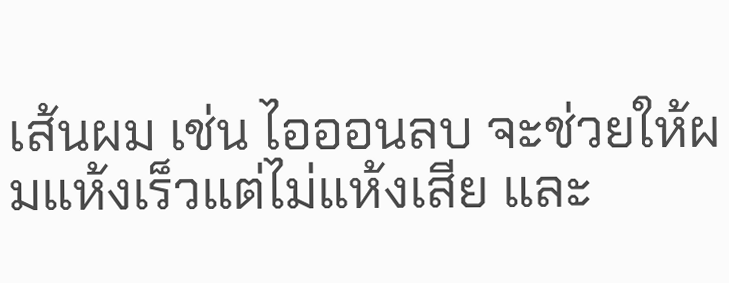เส้นผม เช่น ไอออนลบ จะช่วยให้ผมแห้งเร็วแต่ไม่แห้งเสีย และ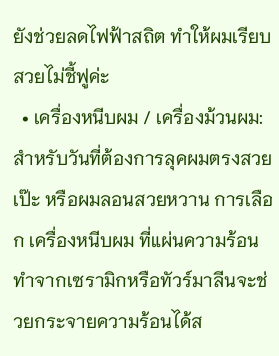ยังช่วยลดไฟฟ้าสถิต ทำให้ผมเรียบสวยไม่ชี้ฟูค่ะ
  • เครื่องหนีบผม / เครื่องม้วนผม: สำหรับวันที่ต้องการลุคผมตรงสวยเป๊ะ หรือผมลอนสวยหวาน การเลือก เครื่องหนีบผม ที่แผ่นความร้อนทำจากเซรามิกหรือทัวร์มาลีนจะช่วยกระจายความร้อนได้ส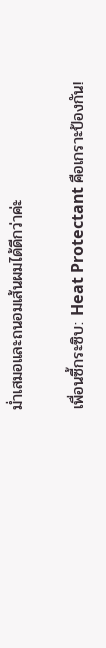ม่ำเสมอและถนอมเส้นผมได้ดีกว่าค่ะ

เพื่อนซี้กระซิบ: Heat Protectant คือเกราะป้องกัน!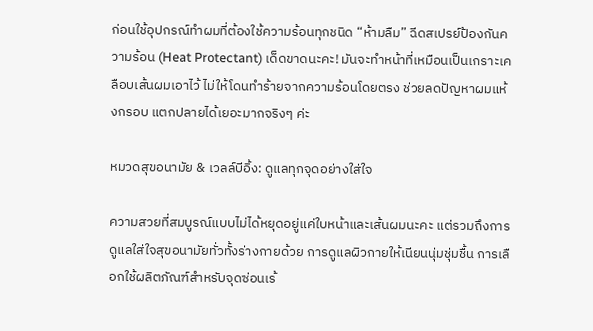ก่อนใช้อุปกรณ์ทำผมที่ต้องใช้ความร้อนทุกชนิด “ห้ามลืม” ฉีดสเปรย์ป้องกันความร้อน (Heat Protectant) เด็ดขาดนะคะ! มันจะทำหน้าที่เหมือนเป็นเกราะเคลือบเส้นผมเอาไว้ ไม่ให้โดนทำร้ายจากความร้อนโดยตรง ช่วยลดปัญหาผมแห้งกรอบ แตกปลายได้เยอะมากจริงๆ ค่ะ

หมวดสุขอนามัย & เวลล์บีอิ้ง: ดูแลทุกจุดอย่างใส่ใจ

ความสวยที่สมบูรณ์แบบไม่ได้หยุดอยู่แค่ใบหน้าและเส้นผมนะคะ แต่รวมถึงการดูแลใส่ใจสุขอนามัยทั่วทั้งร่างกายด้วย การดูแลผิวกายให้เนียนนุ่มชุ่มชื้น การเลือกใช้ผลิตภัณฑ์สำหรับจุดซ่อนเร้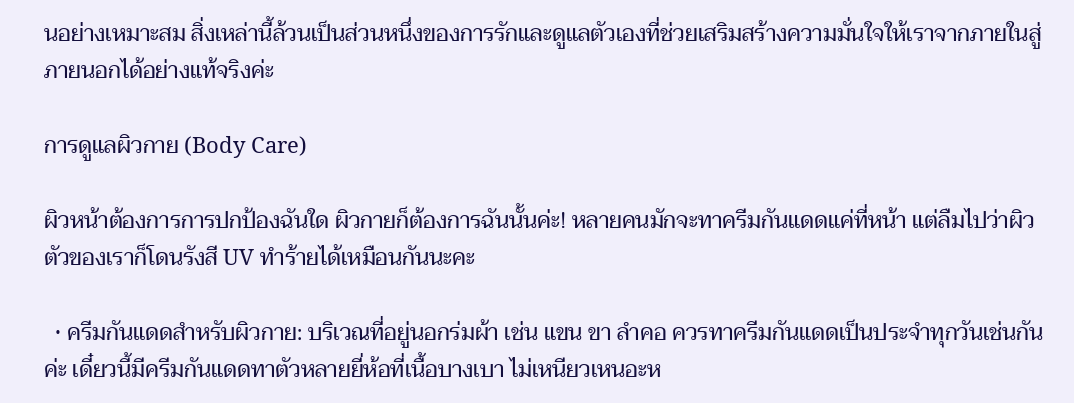นอย่างเหมาะสม สิ่งเหล่านี้ล้วนเป็นส่วนหนึ่งของการรักและดูแลตัวเองที่ช่วยเสริมสร้างความมั่นใจให้เราจากภายในสู่ภายนอกได้อย่างแท้จริงค่ะ

การดูแลผิวกาย (Body Care)

ผิวหน้าต้องการการปกป้องฉันใด ผิวกายก็ต้องการฉันนั้นค่ะ! หลายคนมักจะทาครีมกันแดดแค่ที่หน้า แต่ลืมไปว่าผิวตัวของเราก็โดนรังสี UV ทำร้ายได้เหมือนกันนะคะ

  • ครีมกันแดดสำหรับผิวกาย: บริเวณที่อยู่นอกร่มผ้า เช่น แขน ขา ลำคอ ควรทาครีมกันแดดเป็นประจำทุกวันเช่นกันค่ะ เดี๋ยวนี้มีครีมกันแดดทาตัวหลายยี่ห้อที่เนื้อบางเบา ไม่เหนียวเหนอะห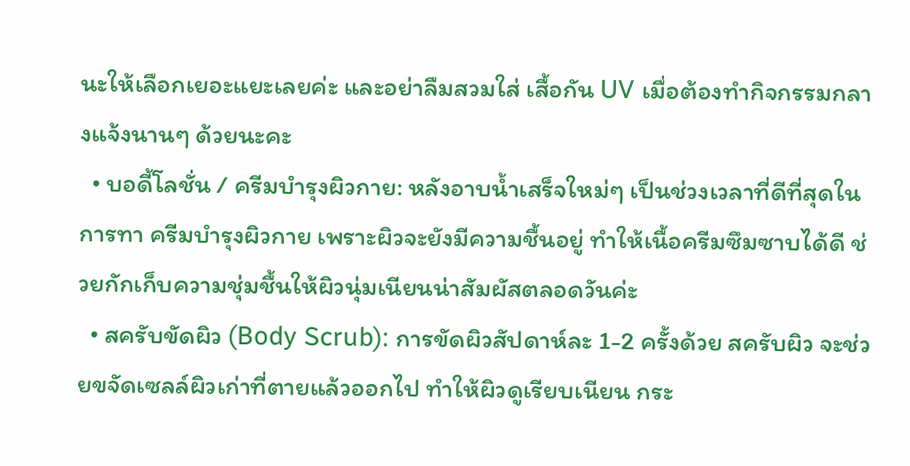นะให้เลือกเยอะแยะเลยค่ะ และอย่าลืมสวมใส่ เสื้อกัน UV เมื่อต้องทำกิจกรรมกลางแจ้งนานๆ ด้วยนะคะ
  • บอดี้โลชั่น / ครีมบำรุงผิวกาย: หลังอาบน้ำเสร็จใหม่ๆ เป็นช่วงเวลาที่ดีที่สุดในการทา ครีมบํารุงผิวกาย เพราะผิวจะยังมีความชื้นอยู่ ทำให้เนื้อครีมซึมซาบได้ดี ช่วยกักเก็บความชุ่มชื้นให้ผิวนุ่มเนียนน่าสัมผัสตลอดวันค่ะ
  • สครับขัดผิว (Body Scrub): การขัดผิวสัปดาห์ละ 1-2 ครั้งด้วย สครับผิว จะช่วยขจัดเซลล์ผิวเก่าที่ตายแล้วออกไป ทำให้ผิวดูเรียบเนียน กระ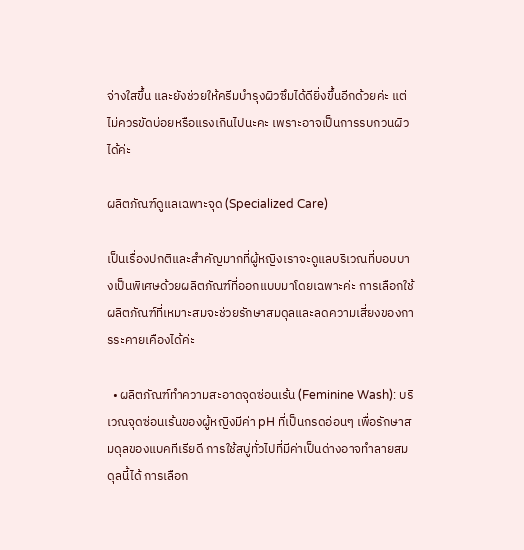จ่างใสขึ้น และยังช่วยให้ครีมบำรุงผิวซึมได้ดียิ่งขึ้นอีกด้วยค่ะ แต่ไม่ควรขัดบ่อยหรือแรงเกินไปนะคะ เพราะอาจเป็นการรบกวนผิวได้ค่ะ

ผลิตภัณฑ์ดูแลเฉพาะจุด (Specialized Care)

เป็นเรื่องปกติและสำคัญมากที่ผู้หญิงเราจะดูแลบริเวณที่บอบบางเป็นพิเศษด้วยผลิตภัณฑ์ที่ออกแบบมาโดยเฉพาะค่ะ การเลือกใช้ผลิตภัณฑ์ที่เหมาะสมจะช่วยรักษาสมดุลและลดความเสี่ยงของการระคายเคืองได้ค่ะ

  • ผลิตภัณฑ์ทำความสะอาดจุดซ่อนเร้น (Feminine Wash): บริเวณจุดซ่อนเร้นของผู้หญิงมีค่า pH ที่เป็นกรดอ่อนๆ เพื่อรักษาสมดุลของแบคทีเรียดี การใช้สบู่ทั่วไปที่มีค่าเป็นด่างอาจทำลายสมดุลนี้ได้ การเลือก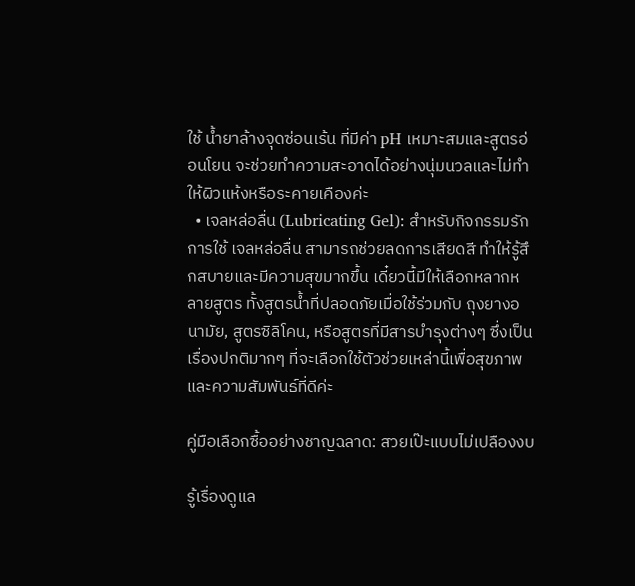ใช้ น้ำยาล้างจุดซ่อนเร้น ที่มีค่า pH เหมาะสมและสูตรอ่อนโยน จะช่วยทำความสะอาดได้อย่างนุ่มนวลและไม่ทำให้ผิวแห้งหรือระคายเคืองค่ะ
  • เจลหล่อลื่น (Lubricating Gel): สำหรับกิจกรรมรัก การใช้ เจลหล่อลื่น สามารถช่วยลดการเสียดสี ทำให้รู้สึกสบายและมีความสุขมากขึ้น เดี๋ยวนี้มีให้เลือกหลากหลายสูตร ทั้งสูตรน้ำที่ปลอดภัยเมื่อใช้ร่วมกับ ถุงยางอนามัย, สูตรซิลิโคน, หรือสูตรที่มีสารบำรุงต่างๆ ซึ่งเป็นเรื่องปกติมากๆ ที่จะเลือกใช้ตัวช่วยเหล่านี้เพื่อสุขภาพและความสัมพันธ์ที่ดีค่ะ

คู่มือเลือกซื้ออย่างชาญฉลาด: สวยเป๊ะแบบไม่เปลืองงบ

รู้เรื่องดูแล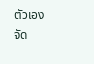ตัวเองจัด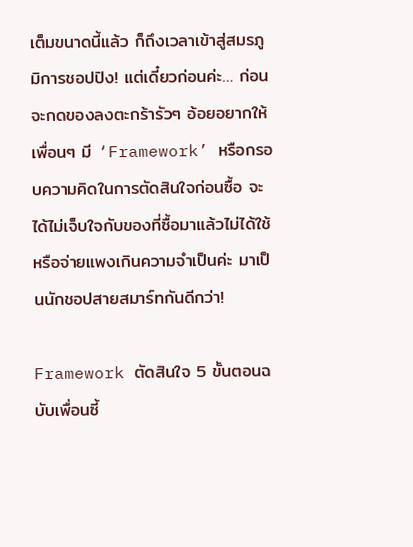เต็มขนาดนี้แล้ว ก็ถึงเวลาเข้าสู่สมรภูมิการชอปปิง! แต่เดี๋ยวก่อนค่ะ… ก่อนจะกดของลงตะกร้ารัวๆ อ้อยอยากให้เพื่อนๆ มี ‘Framework’ หรือกรอบความคิดในการตัดสินใจก่อนซื้อ จะได้ไม่เจ็บใจกับของที่ซื้อมาแล้วไม่ได้ใช้ หรือจ่ายแพงเกินความจำเป็นค่ะ มาเป็นนักชอปสายสมาร์ทกันดีกว่า!

Framework ตัดสินใจ 5 ขั้นตอนฉบับเพื่อนซี้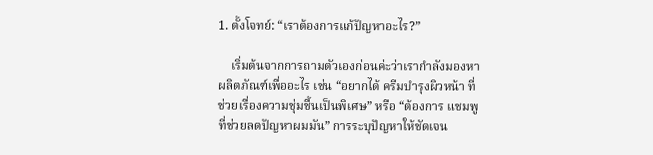1. ตั้งโจทย์: “เราต้องการแก้ปัญหาอะไร?”

    เริ่มต้นจากการถามตัวเองก่อนค่ะว่าเรากำลังมองหาผลิตภัณฑ์เพื่ออะไร เช่น “อยากได้ ครีมบํารุงผิวหน้า ที่ช่วยเรื่องความชุ่มชื้นเป็นพิเศษ” หรือ “ต้องการ แชมพู ที่ช่วยลดปัญหาผมมัน” การระบุปัญหาให้ชัดเจน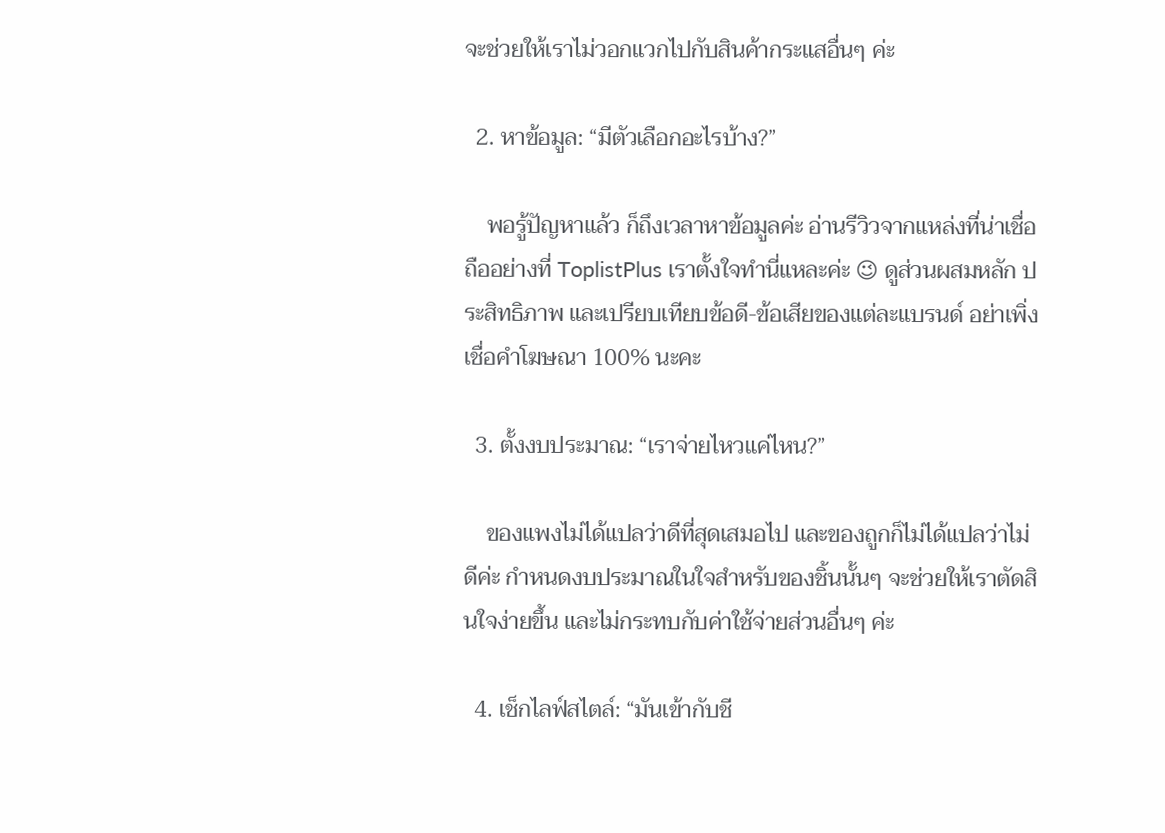จะช่วยให้เราไม่วอกแวกไปกับสินค้ากระแสอื่นๆ ค่ะ

  2. หาข้อมูล: “มีตัวเลือกอะไรบ้าง?”

    พอรู้ปัญหาแล้ว ก็ถึงเวลาหาข้อมูลค่ะ อ่านรีวิวจากแหล่งที่น่าเชื่อถืออย่างที่ ToplistPlus เราตั้งใจทำนี่แหละค่ะ 😉 ดูส่วนผสมหลัก ประสิทธิภาพ และเปรียบเทียบข้อดี-ข้อเสียของแต่ละแบรนด์ อย่าเพิ่งเชื่อคำโฆษณา 100% นะคะ

  3. ตั้งงบประมาณ: “เราจ่ายไหวแค่ไหน?”

    ของแพงไม่ได้แปลว่าดีที่สุดเสมอไป และของถูกก็ไม่ได้แปลว่าไม่ดีค่ะ กำหนดงบประมาณในใจสำหรับของชิ้นนั้นๆ จะช่วยให้เราตัดสินใจง่ายขึ้น และไม่กระทบกับค่าใช้จ่ายส่วนอื่นๆ ค่ะ

  4. เช็กไลฟ์สไตล์: “มันเข้ากับชี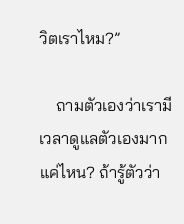วิตเราไหม?”

    ถามตัวเองว่าเรามีเวลาดูแลตัวเองมากแค่ไหน? ถ้ารู้ตัวว่า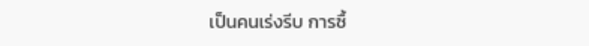เป็นคนเร่งรีบ การซื้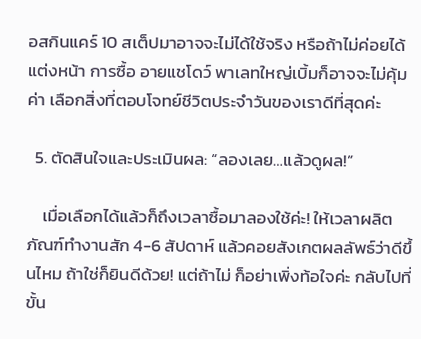อสกินแคร์ 10 สเต็ปมาอาจจะไม่ได้ใช้จริง หรือถ้าไม่ค่อยได้แต่งหน้า การซื้อ อายแชโดว์ พาเลทใหญ่เบิ้มก็อาจจะไม่คุ้มค่า เลือกสิ่งที่ตอบโจทย์ชีวิตประจำวันของเราดีที่สุดค่ะ

  5. ตัดสินใจและประเมินผล: “ลองเลย…แล้วดูผล!”

    เมื่อเลือกได้แล้วก็ถึงเวลาซื้อมาลองใช้ค่ะ! ให้เวลาผลิตภัณฑ์ทำงานสัก 4-6 สัปดาห์ แล้วคอยสังเกตผลลัพธ์ว่าดีขึ้นไหม ถ้าใช่ก็ยินดีด้วย! แต่ถ้าไม่ ก็อย่าเพิ่งท้อใจค่ะ กลับไปที่ขั้น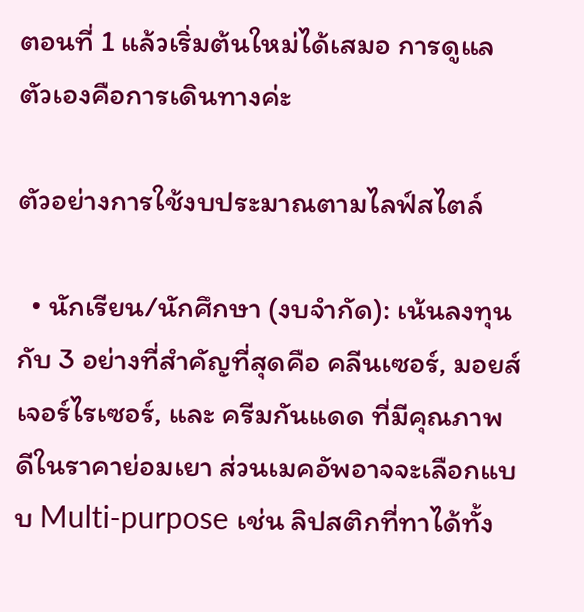ตอนที่ 1 แล้วเริ่มต้นใหม่ได้เสมอ การดูแลตัวเองคือการเดินทางค่ะ

ตัวอย่างการใช้งบประมาณตามไลฟ์สไตล์

  • นักเรียน/นักศึกษา (งบจำกัด): เน้นลงทุนกับ 3 อย่างที่สำคัญที่สุดคือ คลีนเซอร์, มอยส์เจอร์ไรเซอร์, และ ครีมกันแดด ที่มีคุณภาพดีในราคาย่อมเยา ส่วนเมคอัพอาจจะเลือกแบบ Multi-purpose เช่น ลิปสติกที่ทาได้ทั้ง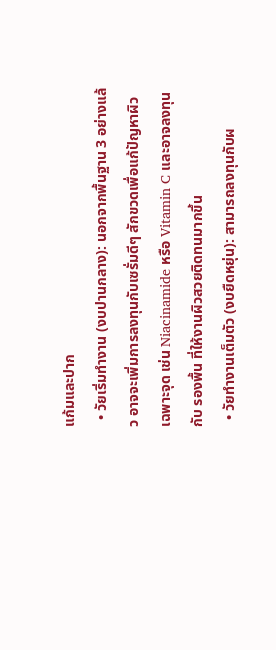แก้มและปาก
  • วัยเริ่มทำงาน (งบปานกลาง): นอกจากพื้นฐาน 3 อย่างแล้ว อาจจะเพิ่มการลงทุนกับเซรั่มดีๆ สักขวดเพื่อแก้ปัญหาผิวเฉพาะจุด เช่น Niacinamide หรือ Vitamin C และอาจลงทุนกับ รองพื้น ที่ให้งานผิวสวยติดทนมากขึ้น
  • วัยทำงานเต็มตัว (งบยืดหยุ่น): สามารถลงทุนกับผ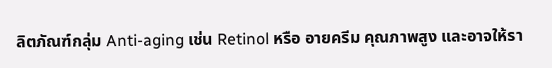ลิตภัณฑ์กลุ่ม Anti-aging เช่น Retinol หรือ อายครีม คุณภาพสูง และอาจให้รา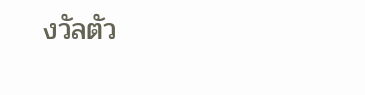งวัลตัว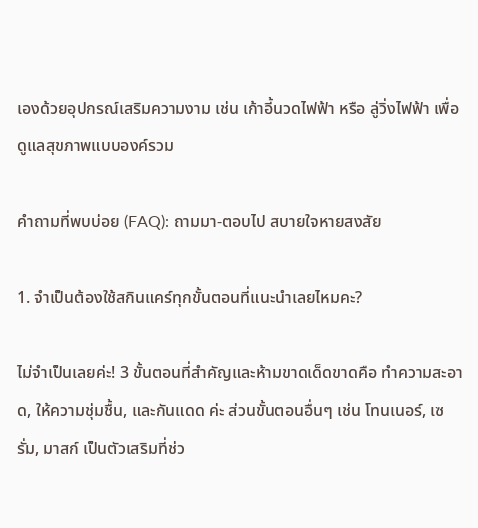เองด้วยอุปกรณ์เสริมความงาม เช่น เก้าอี้นวดไฟฟ้า หรือ ลู่วิ่งไฟฟ้า เพื่อดูแลสุขภาพแบบองค์รวม

คำถามที่พบบ่อย (FAQ): ถามมา-ตอบไป สบายใจหายสงสัย

1. จำเป็นต้องใช้สกินแคร์ทุกขั้นตอนที่แนะนำเลยไหมคะ?

ไม่จำเป็นเลยค่ะ! 3 ขั้นตอนที่สำคัญและห้ามขาดเด็ดขาดคือ ทำความสะอาด, ให้ความชุ่มชื้น, และกันแดด ค่ะ ส่วนขั้นตอนอื่นๆ เช่น โทนเนอร์, เซรั่ม, มาสก์ เป็นตัวเสริมที่ช่ว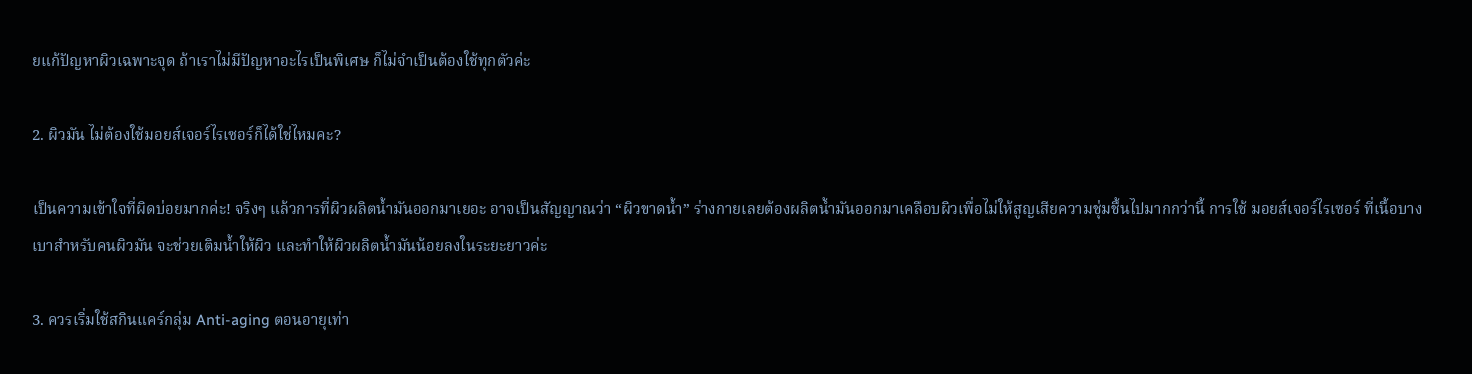ยแก้ปัญหาผิวเฉพาะจุด ถ้าเราไม่มีปัญหาอะไรเป็นพิเศษ ก็ไม่จำเป็นต้องใช้ทุกตัวค่ะ

2. ผิวมัน ไม่ต้องใช้มอยส์เจอร์ไรเซอร์ก็ได้ใช่ไหมคะ?

เป็นความเข้าใจที่ผิดบ่อยมากค่ะ! จริงๆ แล้วการที่ผิวผลิตน้ำมันออกมาเยอะ อาจเป็นสัญญาณว่า “ผิวขาดน้ำ” ร่างกายเลยต้องผลิตน้ำมันออกมาเคลือบผิวเพื่อไม่ให้สูญเสียความชุ่มชื้นไปมากกว่านี้ การใช้ มอยส์เจอร์ไรเซอร์ ที่เนื้อบางเบาสำหรับคนผิวมัน จะช่วยเติมน้ำให้ผิว และทำให้ผิวผลิตน้ำมันน้อยลงในระยะยาวค่ะ

3. ควรเริ่มใช้สกินแคร์กลุ่ม Anti-aging ตอนอายุเท่า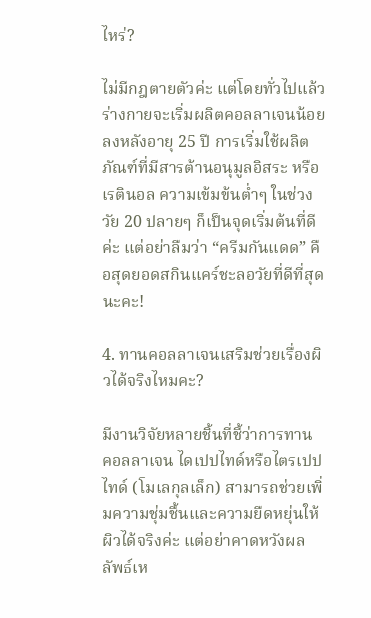ไหร่?

ไม่มีกฎตายตัวค่ะ แต่โดยทั่วไปแล้วร่างกายจะเริ่มผลิตคอลลาเจนน้อยลงหลังอายุ 25 ปี การเริ่มใช้ผลิตภัณฑ์ที่มีสารต้านอนุมูลอิสระ หรือ เรตินอล ความเข้มข้นต่ำๆ ในช่วงวัย 20 ปลายๆ ก็เป็นจุดเริ่มต้นที่ดีค่ะ แต่อย่าลืมว่า “ครีมกันแดด” คือสุดยอดสกินแคร์ชะลอวัยที่ดีที่สุดนะคะ!

4. ทานคอลลาเจนเสริมช่วยเรื่องผิวได้จริงไหมคะ?

มีงานวิจัยหลายชิ้นที่ชี้ว่าการทาน คอลลาเจน ไดเปปไทด์หรือไตรเปปไทด์ (โมเลกุลเล็ก) สามารถช่วยเพิ่มความชุ่มชื้นและความยืดหยุ่นให้ผิวได้จริงค่ะ แต่อย่าคาดหวังผลลัพธ์เห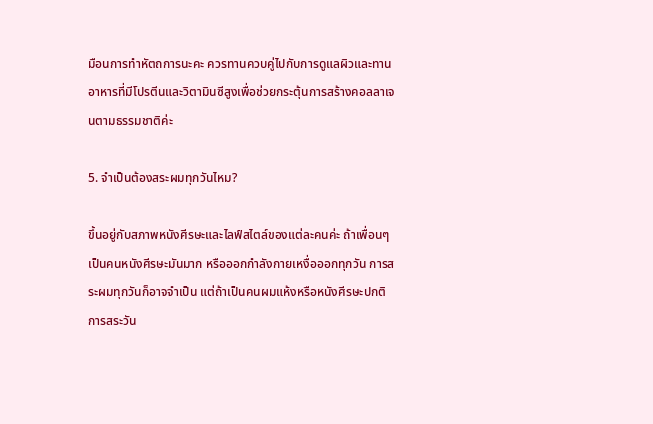มือนการทำหัตถการนะคะ ควรทานควบคู่ไปกับการดูแลผิวและทานอาหารที่มีโปรตีนและวิตามินซีสูงเพื่อช่วยกระตุ้นการสร้างคอลลาเจนตามธรรมชาติค่ะ

5. จำเป็นต้องสระผมทุกวันไหม?

ขึ้นอยู่กับสภาพหนังศีรษะและไลฟ์สไตล์ของแต่ละคนค่ะ ถ้าเพื่อนๆ เป็นคนหนังศีรษะมันมาก หรือออกกำลังกายเหงื่อออกทุกวัน การสระผมทุกวันก็อาจจำเป็น แต่ถ้าเป็นคนผมแห้งหรือหนังศีรษะปกติ การสระวัน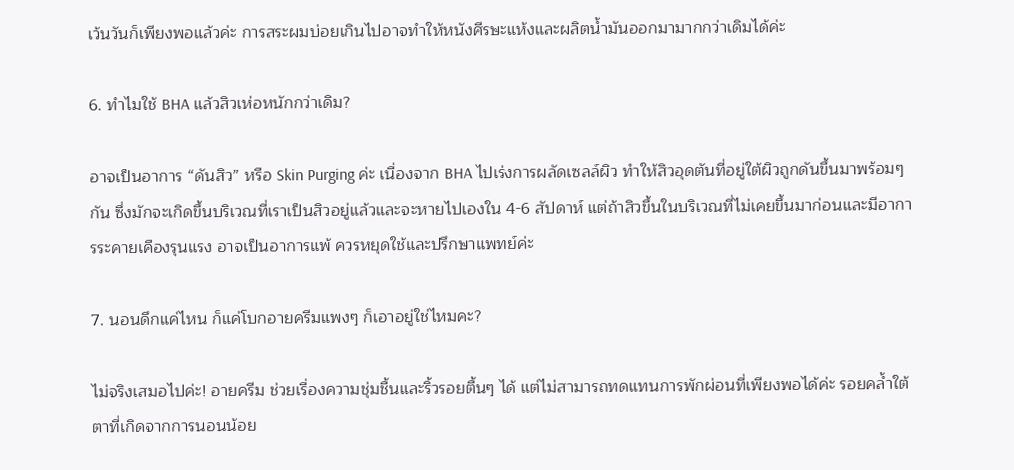เว้นวันก็เพียงพอแล้วค่ะ การสระผมบ่อยเกินไปอาจทำให้หนังศีรษะแห้งและผลิตน้ำมันออกมามากกว่าเดิมได้ค่ะ

6. ทำไมใช้ BHA แล้วสิวเห่อหนักกว่าเดิม?

อาจเป็นอาการ “ดันสิว” หรือ Skin Purging ค่ะ เนื่องจาก BHA ไปเร่งการผลัดเซลล์ผิว ทำให้สิวอุดตันที่อยู่ใต้ผิวถูกดันขึ้นมาพร้อมๆ กัน ซึ่งมักจะเกิดขึ้นบริเวณที่เราเป็นสิวอยู่แล้วและจะหายไปเองใน 4-6 สัปดาห์ แต่ถ้าสิวขึ้นในบริเวณที่ไม่เคยขึ้นมาก่อนและมีอาการระคายเคืองรุนแรง อาจเป็นอาการแพ้ ควรหยุดใช้และปรึกษาแพทย์ค่ะ

7. นอนดึกแค่ไหน ก็แค่โบกอายครีมแพงๆ ก็เอาอยู่ใช่ไหมคะ?

ไม่จริงเสมอไปค่ะ! อายครีม ช่วยเรื่องความชุ่มชื้นและริ้วรอยตื้นๆ ได้ แต่ไม่สามารถทดแทนการพักผ่อนที่เพียงพอได้ค่ะ รอยคล้ำใต้ตาที่เกิดจากการนอนน้อย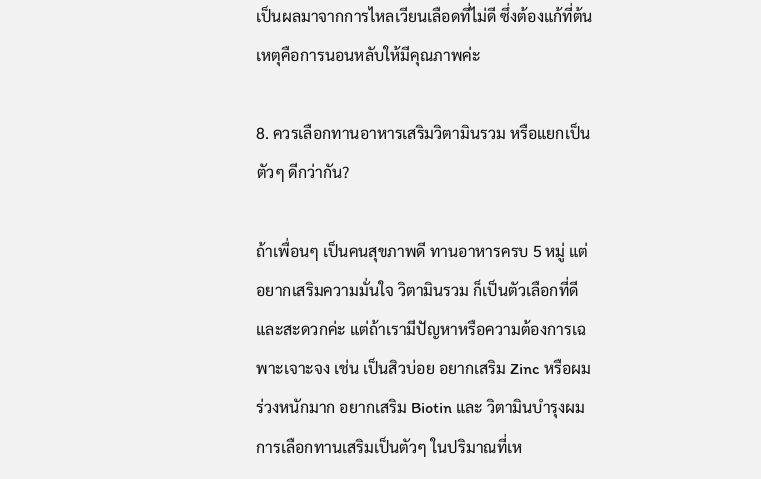เป็นผลมาจากการไหลเวียนเลือดที่ไม่ดี ซึ่งต้องแก้ที่ต้นเหตุคือการนอนหลับให้มีคุณภาพค่ะ

8. ควรเลือกทานอาหารเสริมวิตามินรวม หรือแยกเป็นตัวๆ ดีกว่ากัน?

ถ้าเพื่อนๆ เป็นคนสุขภาพดี ทานอาหารครบ 5 หมู่ แต่อยากเสริมความมั่นใจ วิตามินรวม ก็เป็นตัวเลือกที่ดีและสะดวกค่ะ แต่ถ้าเรามีปัญหาหรือความต้องการเฉพาะเจาะจง เช่น เป็นสิวบ่อย อยากเสริม Zinc หรือผมร่วงหนักมาก อยากเสริม Biotin และ วิตามินบำรุงผม การเลือกทานเสริมเป็นตัวๆ ในปริมาณที่เห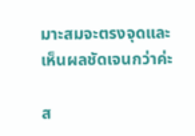มาะสมจะตรงจุดและเห็นผลชัดเจนกว่าค่ะ

ส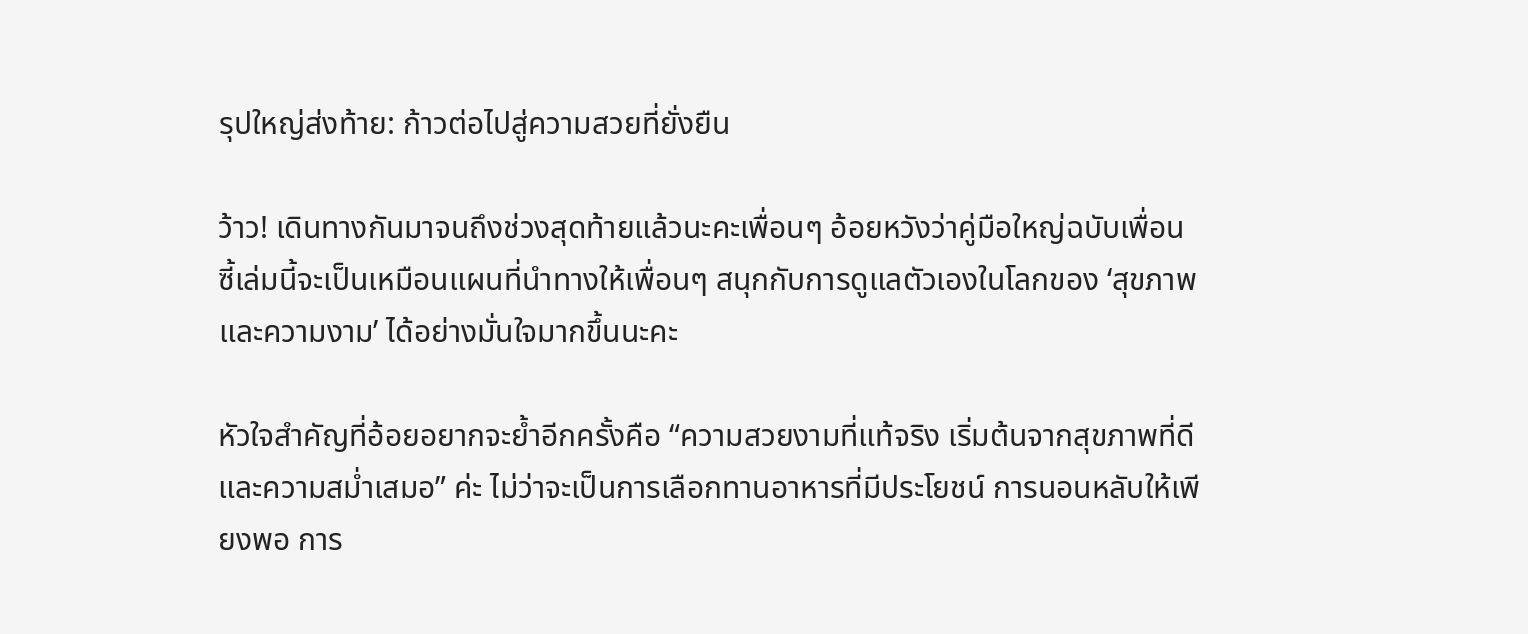รุปใหญ่ส่งท้าย: ก้าวต่อไปสู่ความสวยที่ยั่งยืน

ว้าว! เดินทางกันมาจนถึงช่วงสุดท้ายแล้วนะคะเพื่อนๆ อ้อยหวังว่าคู่มือใหญ่ฉบับเพื่อนซี้เล่มนี้จะเป็นเหมือนแผนที่นำทางให้เพื่อนๆ สนุกกับการดูแลตัวเองในโลกของ ‘สุขภาพและความงาม’ ได้อย่างมั่นใจมากขึ้นนะคะ

หัวใจสำคัญที่อ้อยอยากจะย้ำอีกครั้งคือ “ความสวยงามที่แท้จริง เริ่มต้นจากสุขภาพที่ดีและความสม่ำเสมอ” ค่ะ ไม่ว่าจะเป็นการเลือกทานอาหารที่มีประโยชน์ การนอนหลับให้เพียงพอ การ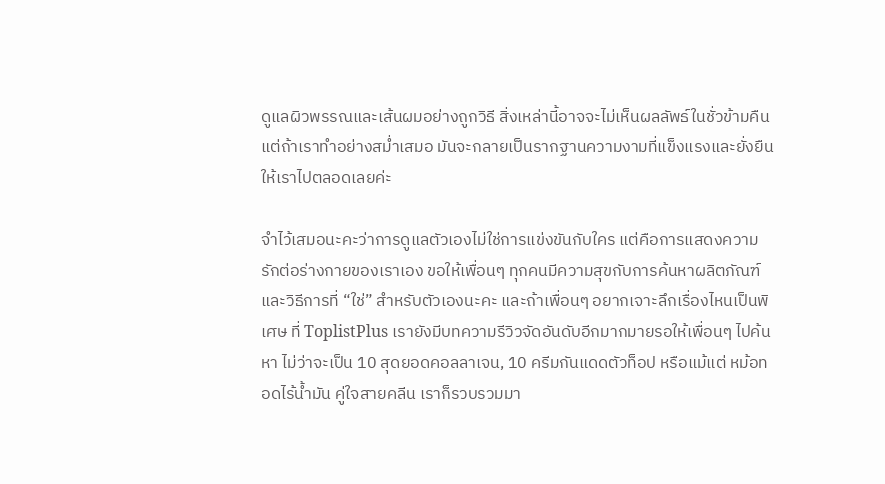ดูแลผิวพรรณและเส้นผมอย่างถูกวิธี สิ่งเหล่านี้อาจจะไม่เห็นผลลัพธ์ในชั่วข้ามคืน แต่ถ้าเราทำอย่างสม่ำเสมอ มันจะกลายเป็นรากฐานความงามที่แข็งแรงและยั่งยืนให้เราไปตลอดเลยค่ะ

จำไว้เสมอนะคะว่าการดูแลตัวเองไม่ใช่การแข่งขันกับใคร แต่คือการแสดงความรักต่อร่างกายของเราเอง ขอให้เพื่อนๆ ทุกคนมีความสุขกับการค้นหาผลิตภัณฑ์และวิธีการที่ “ใช่” สำหรับตัวเองนะคะ และถ้าเพื่อนๆ อยากเจาะลึกเรื่องไหนเป็นพิเศษ ที่ ToplistPlus เรายังมีบทความรีวิวจัดอันดับอีกมากมายรอให้เพื่อนๆ ไปค้นหา ไม่ว่าจะเป็น 10 สุดยอดคอลลาเจน, 10 ครีมกันแดดตัวท็อป หรือแม้แต่ หม้อทอดไร้น้ำมัน คู่ใจสายคลีน เราก็รวบรวมมา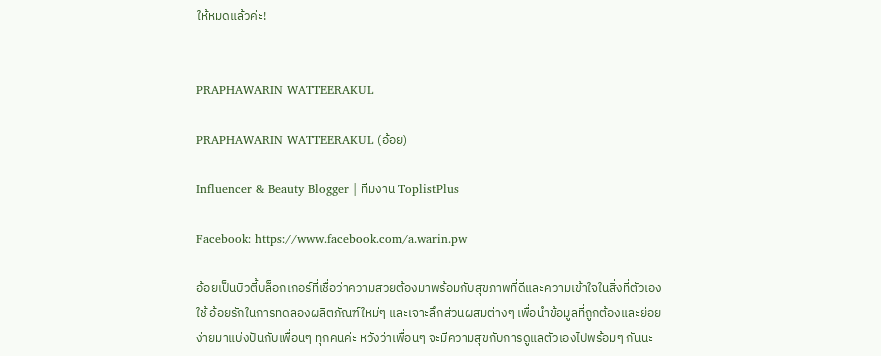ให้หมดแล้วค่ะ!


PRAPHAWARIN WATTEERAKUL

PRAPHAWARIN WATTEERAKUL (อ้อย)

Influencer & Beauty Blogger | ทีมงาน ToplistPlus

Facebook: https://www.facebook.com/a.warin.pw

อ้อยเป็นบิวตี้บล็อกเกอร์ที่เชื่อว่าความสวยต้องมาพร้อมกับสุขภาพที่ดีและความเข้าใจในสิ่งที่ตัวเองใช้ อ้อยรักในการทดลองผลิตภัณฑ์ใหม่ๆ และเจาะลึกส่วนผสมต่างๆ เพื่อนำข้อมูลที่ถูกต้องและย่อยง่ายมาแบ่งปันกับเพื่อนๆ ทุกคนค่ะ หวังว่าเพื่อนๆ จะมีความสุขกับการดูแลตัวเองไปพร้อมๆ กันนะ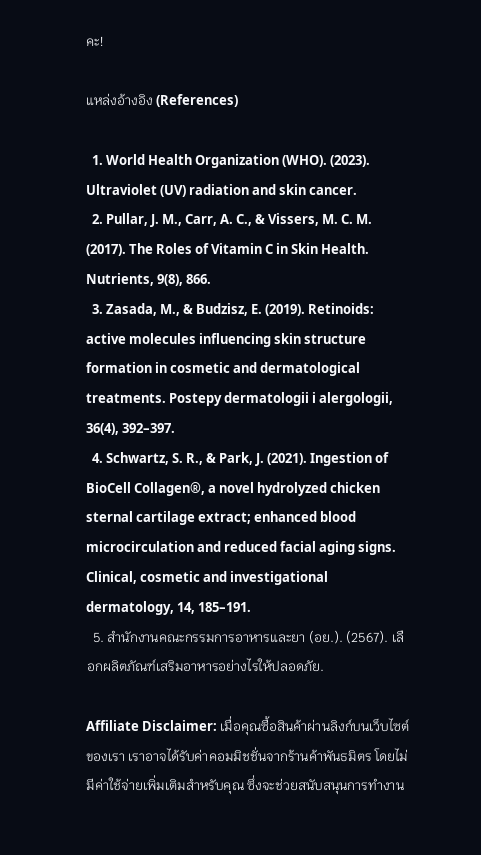คะ!

แหล่งอ้างอิง (References)

  1. World Health Organization (WHO). (2023). Ultraviolet (UV) radiation and skin cancer.
  2. Pullar, J. M., Carr, A. C., & Vissers, M. C. M. (2017). The Roles of Vitamin C in Skin Health. Nutrients, 9(8), 866.
  3. Zasada, M., & Budzisz, E. (2019). Retinoids: active molecules influencing skin structure formation in cosmetic and dermatological treatments. Postepy dermatologii i alergologii, 36(4), 392–397.
  4. Schwartz, S. R., & Park, J. (2021). Ingestion of BioCell Collagen®, a novel hydrolyzed chicken sternal cartilage extract; enhanced blood microcirculation and reduced facial aging signs. Clinical, cosmetic and investigational dermatology, 14, 185–191.
  5. สำนักงานคณะกรรมการอาหารและยา (อย.). (2567). เลือกผลิตภัณฑ์เสริมอาหารอย่างไรให้ปลอดภัย.

Affiliate Disclaimer: เมื่อคุณซื้อสินค้าผ่านลิงก์บนเว็บไซต์ของเรา เราอาจได้รับค่าคอมมิชชั่นจากร้านค้าพันธมิตร โดยไม่มีค่าใช้จ่ายเพิ่มเติมสำหรับคุณ ซึ่งจะช่วยสนับสนุนการทำงาน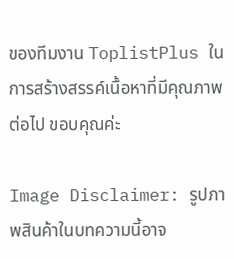ของทีมงาน ToplistPlus ในการสร้างสรรค์เนื้อหาที่มีคุณภาพต่อไป ขอบคุณค่ะ

Image Disclaimer: รูปภาพสินค้าในบทความนี้อาจ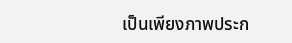เป็นเพียงภาพประก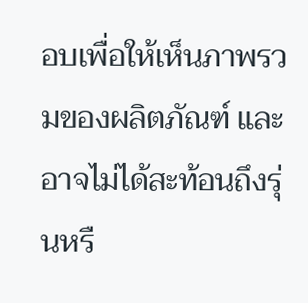อบเพื่อให้เห็นภาพรวมของผลิตภัณฑ์ และอาจไม่ได้สะท้อนถึงรุ่นหรื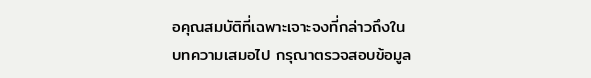อคุณสมบัติที่เฉพาะเจาะจงที่กล่าวถึงในบทความเสมอไป กรุณาตรวจสอบข้อมูล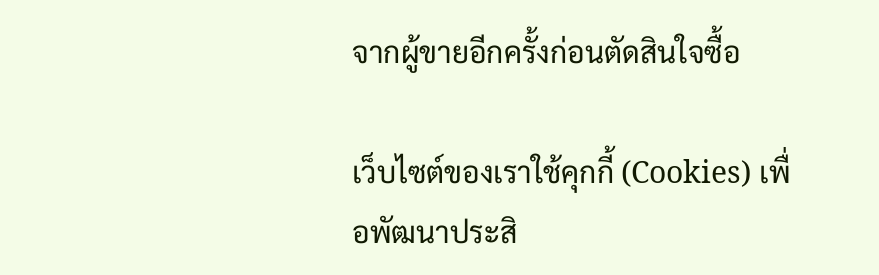จากผู้ขายอีกครั้งก่อนตัดสินใจซื้อ

เว็บไซต์ของเราใช้คุกกี้ (Cookies) เพื่อพัฒนาประสิ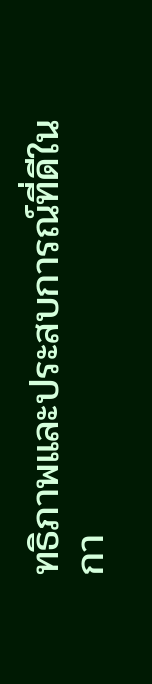ทธิภาพและประสบการณ์ที่ดีในกา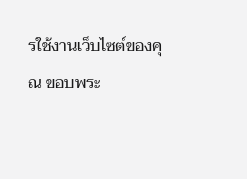รใช้งานเว็บไซต์ของคุณ ขอบพระ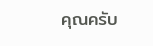คุณครับ